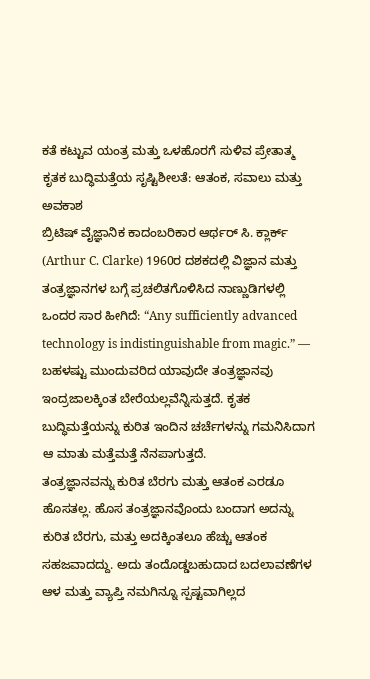ಕತೆ ಕಟ್ಟುವ ಯಂತ್ರ ಮತ್ತು ಒಳಹೊರಗೆ ಸುಳಿವ ಪ್ರೇತಾತ್ಮ
ಕೃತಕ ಬುದ್ಧಿಮತ್ತೆಯ ಸೃಷ್ಟಿಶೀಲತೆ: ಆತಂಕ, ಸವಾಲು ಮತ್ತು ಅವಕಾಶ
ಬ್ರಿಟಿಷ್ ವೈಜ್ಞಾನಿಕ ಕಾದಂಬರಿಕಾರ ಆರ್ಥರ್ ಸಿ. ಕ್ಲಾರ್ಕ್ (Arthur C. Clarke) 1960ರ ದಶಕದಲ್ಲಿ ವಿಜ್ಞಾನ ಮತ್ತು ತಂತ್ರಜ್ಞಾನಗಳ ಬಗ್ಗೆ ಪ್ರಚಲಿತಗೊಳಿಸಿದ ನಾಣ್ಣುಡಿಗಳಲ್ಲಿ ಒಂದರ ಸಾರ ಹೀಗಿದೆ: “Any sufficiently advanced technology is indistinguishable from magic.” — ಬಹಳಷ್ಟು ಮುಂದುವರಿದ ಯಾವುದೇ ತಂತ್ರಜ್ಞಾನವು ಇಂದ್ರಜಾಲಕ್ಕಿಂತ ಬೇರೆಯಲ್ಲವೆನ್ನಿಸುತ್ತದೆ. ಕೃತಕ ಬುದ್ಧಿಮತ್ತೆಯನ್ನು ಕುರಿತ ಇಂದಿನ ಚರ್ಚೆಗಳನ್ನು ಗಮನಿಸಿದಾಗ ಆ ಮಾತು ಮತ್ತೆಮತ್ತೆ ನೆನಪಾಗುತ್ತದೆ.
ತಂತ್ರಜ್ಞಾನವನ್ನು ಕುರಿತ ಬೆರಗು ಮತ್ತು ಆತಂಕ ಎರಡೂ ಹೊಸತಲ್ಲ. ಹೊಸ ತಂತ್ರಜ್ಞಾನವೊಂದು ಬಂದಾಗ ಅದನ್ನು ಕುರಿತ ಬೆರಗು, ಮತ್ತು ಅದಕ್ಕಿಂತಲೂ ಹೆಚ್ಚು ಆತಂಕ ಸಹಜವಾದದ್ದು. ಅದು ತಂದೊಡ್ಡಬಹುದಾದ ಬದಲಾವಣೆಗಳ ಆಳ ಮತ್ತು ವ್ಯಾಪ್ತಿ ನಮಗಿನ್ನೂ ಸ್ಪಷ್ಟವಾಗಿಲ್ಲದ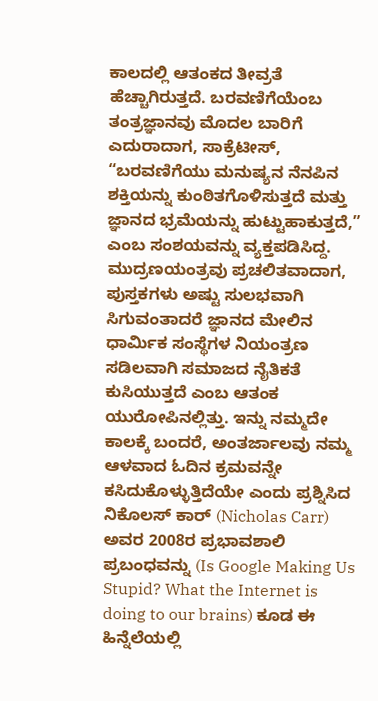ಕಾಲದಲ್ಲಿ ಆತಂಕದ ತೀವ್ರತೆ ಹೆಚ್ಚಾಗಿರುತ್ತದೆ. ಬರವಣಿಗೆಯೆಂಬ ತಂತ್ರಜ್ಞಾನವು ಮೊದಲ ಬಾರಿಗೆ ಎದುರಾದಾಗ, ಸಾಕ್ರೆಟೀಸ್, “ಬರವಣಿಗೆಯು ಮನುಷ್ಯನ ನೆನಪಿನ ಶಕ್ತಿಯನ್ನು ಕುಂಠಿತಗೊಳಿಸುತ್ತದೆ ಮತ್ತು ಜ್ಞಾನದ ಭ್ರಮೆಯನ್ನು ಹುಟ್ಟುಹಾಕುತ್ತದೆ,” ಎಂಬ ಸಂಶಯವನ್ನು ವ್ಯಕ್ತಪಡಿಸಿದ್ದ. ಮುದ್ರಣಯಂತ್ರವು ಪ್ರಚಲಿತವಾದಾಗ, ಪುಸ್ತಕಗಳು ಅಷ್ಟು ಸುಲಭವಾಗಿ ಸಿಗುವಂತಾದರೆ ಜ್ಞಾನದ ಮೇಲಿನ ಧಾರ್ಮಿಕ ಸಂಸ್ಥೆಗಳ ನಿಯಂತ್ರಣ ಸಡಿಲವಾಗಿ ಸಮಾಜದ ನೈತಿಕತೆ ಕುಸಿಯುತ್ತದೆ ಎಂಬ ಆತಂಕ ಯುರೋಪಿನಲ್ಲಿತ್ತು. ಇನ್ನು ನಮ್ಮದೇ ಕಾಲಕ್ಕೆ ಬಂದರೆ, ಅಂತರ್ಜಾಲವು ನಮ್ಮ ಆಳವಾದ ಓದಿನ ಕ್ರಮವನ್ನೇ ಕಸಿದುಕೊಳ್ಳುತ್ತಿದೆಯೇ ಎಂದು ಪ್ರಶ್ನಿಸಿದ ನಿಕೊಲಸ್ ಕಾರ್ (Nicholas Carr) ಅವರ 2008ರ ಪ್ರಭಾವಶಾಲಿ ಪ್ರಬಂಧವನ್ನು (Is Google Making Us Stupid? What the Internet is doing to our brains) ಕೂಡ ಈ ಹಿನ್ನೆಲೆಯಲ್ಲಿ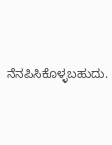ನೆನಪಿಸಿಕೊಳ್ಳಬಹುದು.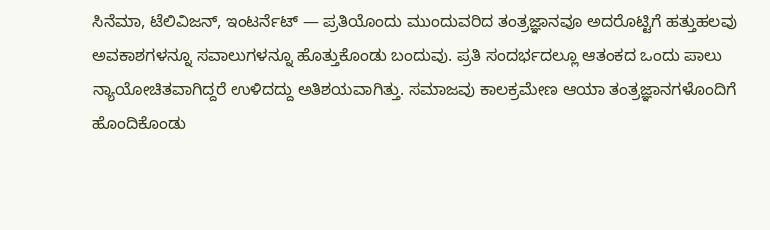ಸಿನೆಮಾ, ಟೆಲಿವಿಜನ್, ಇಂಟರ್ನೆಟ್ — ಪ್ರತಿಯೊಂದು ಮುಂದುವರಿದ ತಂತ್ರಜ್ಞಾನವೂ ಅದರೊಟ್ಟಿಗೆ ಹತ್ತುಹಲವು ಅವಕಾಶಗಳನ್ನೂ ಸವಾಲುಗಳನ್ನೂ ಹೊತ್ತುಕೊಂಡು ಬಂದುವು. ಪ್ರತಿ ಸಂದರ್ಭದಲ್ಲೂ ಆತಂಕದ ಒಂದು ಪಾಲು ನ್ಯಾಯೋಚಿತವಾಗಿದ್ದರೆ ಉಳಿದದ್ದು ಅತಿಶಯವಾಗಿತ್ತು. ಸಮಾಜವು ಕಾಲಕ್ರಮೇಣ ಆಯಾ ತಂತ್ರಜ್ಞಾನಗಳೊಂದಿಗೆ ಹೊಂದಿಕೊಂಡು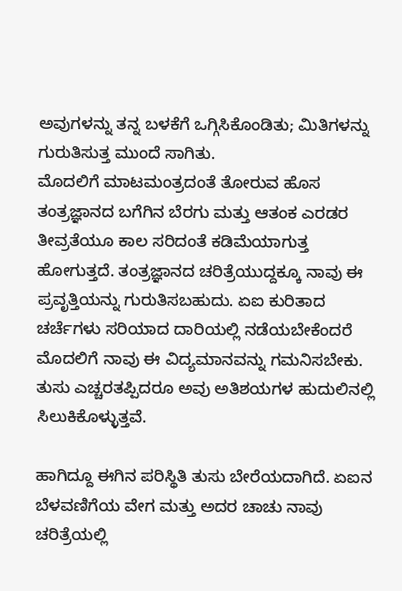ಅವುಗಳನ್ನು ತನ್ನ ಬಳಕೆಗೆ ಒಗ್ಗಿಸಿಕೊಂಡಿತು; ಮಿತಿಗಳನ್ನು ಗುರುತಿಸುತ್ತ ಮುಂದೆ ಸಾಗಿತು.
ಮೊದಲಿಗೆ ಮಾಟಮಂತ್ರದಂತೆ ತೋರುವ ಹೊಸ ತಂತ್ರಜ್ಞಾನದ ಬಗೆಗಿನ ಬೆರಗು ಮತ್ತು ಆತಂಕ ಎರಡರ ತೀವ್ರತೆಯೂ ಕಾಲ ಸರಿದಂತೆ ಕಡಿಮೆಯಾಗುತ್ತ ಹೋಗುತ್ತದೆ. ತಂತ್ರಜ್ಞಾನದ ಚರಿತ್ರೆಯುದ್ದಕ್ಕೂ ನಾವು ಈ ಪ್ರವೃತ್ತಿಯನ್ನು ಗುರುತಿಸಬಹುದು. ಏಐ ಕುರಿತಾದ ಚರ್ಚೆಗಳು ಸರಿಯಾದ ದಾರಿಯಲ್ಲಿ ನಡೆಯಬೇಕೆಂದರೆ ಮೊದಲಿಗೆ ನಾವು ಈ ವಿದ್ಯಮಾನವನ್ನು ಗಮನಿಸಬೇಕು. ತುಸು ಎಚ್ಚರತಪ್ಪಿದರೂ ಅವು ಅತಿಶಯಗಳ ಹುದುಲಿನಲ್ಲಿ ಸಿಲುಕಿಕೊಳ್ಳುತ್ತವೆ.

ಹಾಗಿದ್ದೂ ಈಗಿನ ಪರಿಸ್ಥಿತಿ ತುಸು ಬೇರೆಯದಾಗಿದೆ. ಏಐನ ಬೆಳವಣಿಗೆಯ ವೇಗ ಮತ್ತು ಅದರ ಚಾಚು ನಾವು ಚರಿತ್ರೆಯಲ್ಲಿ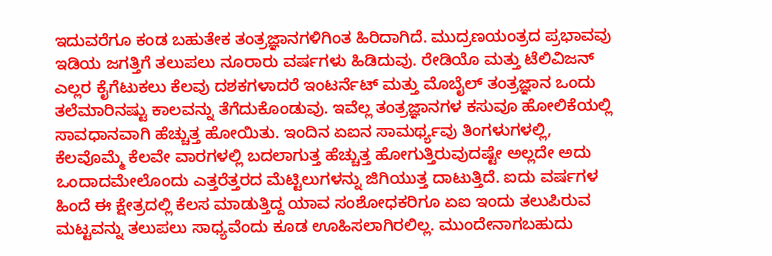ಇದುವರೆಗೂ ಕಂಡ ಬಹುತೇಕ ತಂತ್ರಜ್ಞಾನಗಳಿಗಿಂತ ಹಿರಿದಾಗಿದೆ. ಮುದ್ರಣಯಂತ್ರದ ಪ್ರಭಾವವು ಇಡಿಯ ಜಗತ್ತಿಗೆ ತಲುಪಲು ನೂರಾರು ವರ್ಷಗಳು ಹಿಡಿದುವು. ರೇಡಿಯೊ ಮತ್ತು ಟೆಲಿವಿಜನ್ ಎಲ್ಲರ ಕೈಗೆಟುಕಲು ಕೆಲವು ದಶಕಗಳಾದರೆ ಇಂಟರ್ನೆಟ್ ಮತ್ತು ಮೊಬೈಲ್ ತಂತ್ರಜ್ಞಾನ ಒಂದು ತಲೆಮಾರಿನಷ್ಟು ಕಾಲವನ್ನು ತೆಗೆದುಕೊಂಡುವು. ಇವೆಲ್ಲ ತಂತ್ರಜ್ಞಾನಗಳ ಕಸುವೂ ಹೋಲಿಕೆಯಲ್ಲಿ ಸಾವಧಾನವಾಗಿ ಹೆಚ್ಚುತ್ತ ಹೋಯಿತು. ಇಂದಿನ ಏಐನ ಸಾಮರ್ಥ್ಯವು ತಿಂಗಳುಗಳಲ್ಲಿ, ಕೆಲವೊಮ್ಮೆ ಕೆಲವೇ ವಾರಗಳಲ್ಲಿ ಬದಲಾಗುತ್ತ ಹೆಚ್ಚುತ್ತ ಹೋಗುತ್ತಿರುವುದಷ್ಟೇ ಅಲ್ಲದೇ ಅದು ಒಂದಾದಮೇಲೊಂದು ಎತ್ತರೆತ್ತರದ ಮೆಟ್ಟಿಲುಗಳನ್ನು ಜಿಗಿಯುತ್ತ ದಾಟುತ್ತಿದೆ. ಐದು ವರ್ಷಗಳ ಹಿಂದೆ ಈ ಕ್ಷೇತ್ರದಲ್ಲಿ ಕೆಲಸ ಮಾಡುತ್ತಿದ್ದ ಯಾವ ಸಂಶೋಧಕರಿಗೂ ಏಐ ಇಂದು ತಲುಪಿರುವ ಮಟ್ಟವನ್ನು ತಲುಪಲು ಸಾಧ್ಯವೆಂದು ಕೂಡ ಊಹಿಸಲಾಗಿರಲಿಲ್ಲ. ಮುಂದೇನಾಗಬಹುದು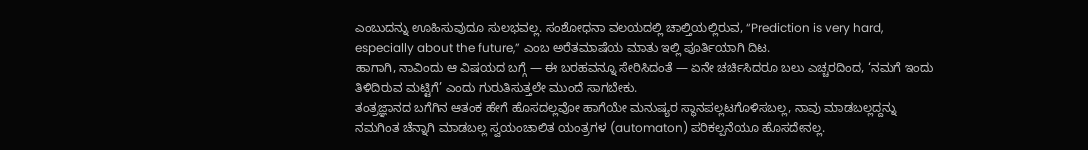ಎಂಬುದನ್ನು ಊಹಿಸುವುದೂ ಸುಲಭವಲ್ಲ. ಸಂಶೋಧನಾ ವಲಯದಲ್ಲಿ ಚಾಲ್ತಿಯಲ್ಲಿರುವ, “Prediction is very hard, especially about the future,” ಎಂಬ ಅರೆತಮಾಷೆಯ ಮಾತು ಇಲ್ಲಿ ಪೂರ್ತಿಯಾಗಿ ದಿಟ.
ಹಾಗಾಗಿ, ನಾವಿಂದು ಆ ವಿಷಯದ ಬಗ್ಗೆ — ಈ ಬರಹವನ್ನೂ ಸೇರಿಸಿದಂತೆ — ಏನೇ ಚರ್ಚಿಸಿದರೂ ಬಲು ಎಚ್ಚರದಿಂದ, ‘ನಮಗೆ ಇಂದು ತಿಳಿದಿರುವ ಮಟ್ಟಿಗೆ’ ಎಂದು ಗುರುತಿಸುತ್ತಲೇ ಮುಂದೆ ಸಾಗಬೇಕು.
ತಂತ್ರಜ್ಞಾನದ ಬಗೆಗಿನ ಆತಂಕ ಹೇಗೆ ಹೊಸದಲ್ಲವೋ ಹಾಗೆಯೇ ಮನುಷ್ಯರ ಸ್ಥಾನಪಲ್ಲಟಗೊಳಿಸಬಲ್ಲ, ನಾವು ಮಾಡಬಲ್ಲದ್ದನ್ನು ನಮಗಿಂತ ಚೆನ್ನಾಗಿ ಮಾಡಬಲ್ಲ ಸ್ವಯಂಚಾಲಿತ ಯಂತ್ರಗಳ (automaton) ಪರಿಕಲ್ಪನೆಯೂ ಹೊಸದೇನಲ್ಲ.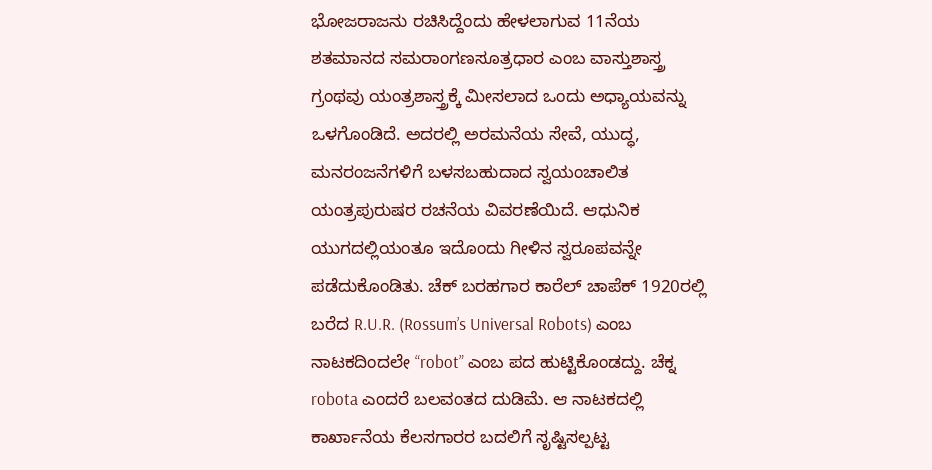ಭೋಜರಾಜನು ರಚಿಸಿದ್ದೆಂದು ಹೇಳಲಾಗುವ 11ನೆಯ ಶತಮಾನದ ಸಮರಾಂಗಣಸೂತ್ರಧಾರ ಎಂಬ ವಾಸ್ತುಶಾಸ್ತ್ರ ಗ್ರಂಥವು ಯಂತ್ರಶಾಸ್ತ್ರಕ್ಕೆ ಮೀಸಲಾದ ಒಂದು ಅಧ್ಯಾಯವನ್ನು ಒಳಗೊಂಡಿದೆ. ಅದರಲ್ಲಿ ಅರಮನೆಯ ಸೇವೆ, ಯುದ್ಧ, ಮನರಂಜನೆಗಳಿಗೆ ಬಳಸಬಹುದಾದ ಸ್ವಯಂಚಾಲಿತ ಯಂತ್ರಪುರುಷರ ರಚನೆಯ ವಿವರಣೆಯಿದೆ. ಆಧುನಿಕ ಯುಗದಲ್ಲಿಯಂತೂ ಇದೊಂದು ಗೀಳಿನ ಸ್ವರೂಪವನ್ನೇ ಪಡೆದುಕೊಂಡಿತು. ಚೆಕ್ ಬರಹಗಾರ ಕಾರೆಲ್ ಚಾಪೆಕ್ 1920ರಲ್ಲಿ ಬರೆದ R.U.R. (Rossum’s Universal Robots) ಎಂಬ ನಾಟಕದಿಂದಲೇ “robot” ಎಂಬ ಪದ ಹುಟ್ಟಿಕೊಂಡದ್ದು. ಚೆಕ್ನ robota ಎಂದರೆ ಬಲವಂತದ ದುಡಿಮೆ. ಆ ನಾಟಕದಲ್ಲಿ ಕಾರ್ಖಾನೆಯ ಕೆಲಸಗಾರರ ಬದಲಿಗೆ ಸೃಷ್ಟಿಸಲ್ಪಟ್ಟ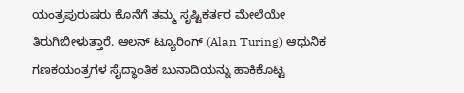ಯಂತ್ರಪುರುಷರು ಕೊನೆಗೆ ತಮ್ಮ ಸೃಷ್ಟಿಕರ್ತರ ಮೇಲೆಯೇ ತಿರುಗಿಬೀಳುತ್ತಾರೆ. ಆಲನ್ ಟ್ಯೂರಿಂಗ್ (Alan Turing) ಆಧುನಿಕ ಗಣಕಯಂತ್ರಗಳ ಸೈದ್ಧಾಂತಿಕ ಬುನಾದಿಯನ್ನು ಹಾಕಿಕೊಟ್ಟ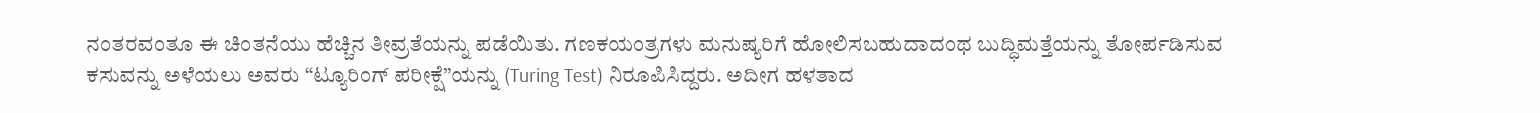ನಂತರವಂತೂ ಈ ಚಿಂತನೆಯು ಹೆಚ್ಚಿನ ತೀವ್ರತೆಯನ್ನು ಪಡೆಯಿತು. ಗಣಕಯಂತ್ರಗಳು ಮನುಷ್ಯರಿಗೆ ಹೋಲಿಸಬಹುದಾದಂಥ ಬುದ್ಧಿಮತ್ತೆಯನ್ನು ತೋರ್ಪಡಿಸುವ ಕಸುವನ್ನು ಅಳೆಯಲು ಅವರು “ಟ್ಯೂರಿಂಗ್ ಪರೀಕ್ಷೆ”ಯನ್ನು (Turing Test) ನಿರೂಪಿಸಿದ್ದರು. ಅದೀಗ ಹಳತಾದ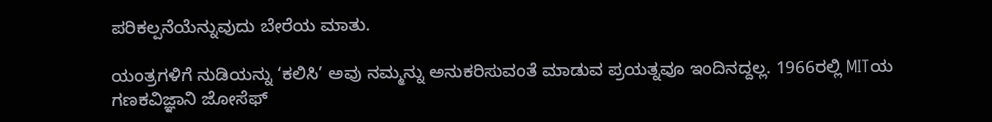ಪರಿಕಲ್ಪನೆಯೆನ್ನುವುದು ಬೇರೆಯ ಮಾತು.

ಯಂತ್ರಗಳಿಗೆ ನುಡಿಯನ್ನು ‘ಕಲಿಸಿ’ ಅವು ನಮ್ಮನ್ನು ಅನುಕರಿಸುವಂತೆ ಮಾಡುವ ಪ್ರಯತ್ನವೂ ಇಂದಿನದ್ದಲ್ಲ. 1966ರಲ್ಲಿ MITಯ ಗಣಕವಿಜ್ಞಾನಿ ಜೋಸೆಫ್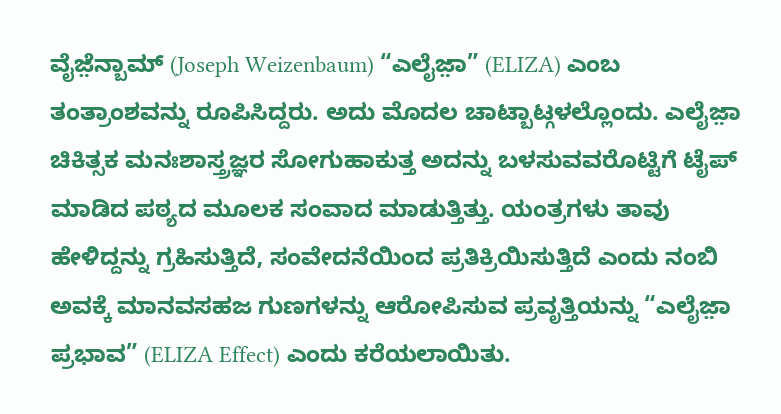ವೈಜ಼ೆನ್ಬಾಮ್ (Joseph Weizenbaum) “ಎಲೈಜ಼ಾ” (ELIZA) ಎಂಬ ತಂತ್ರಾಂಶವನ್ನು ರೂಪಿಸಿದ್ದರು. ಅದು ಮೊದಲ ಚಾಟ್ಬಾಟ್ಗಳಲ್ಲೊಂದು. ಎಲೈಜ಼ಾ ಚಿಕಿತ್ಸಕ ಮನಃಶಾಸ್ತ್ರಜ್ಞರ ಸೋಗುಹಾಕುತ್ತ ಅದನ್ನು ಬಳಸುವವರೊಟ್ಟಿಗೆ ಟೈಪ್ ಮಾಡಿದ ಪಠ್ಯದ ಮೂಲಕ ಸಂವಾದ ಮಾಡುತ್ತಿತ್ತು. ಯಂತ್ರಗಳು ತಾವು ಹೇಳಿದ್ದನ್ನು ಗ್ರಹಿಸುತ್ತಿದೆ, ಸಂವೇದನೆಯಿಂದ ಪ್ರತಿಕ್ರಿಯಿಸುತ್ತಿದೆ ಎಂದು ನಂಬಿ ಅವಕ್ಕೆ ಮಾನವಸಹಜ ಗುಣಗಳನ್ನು ಆರೋಪಿಸುವ ಪ್ರವೃತ್ತಿಯನ್ನು “ಎಲೈಜ಼ಾ ಪ್ರಭಾವ” (ELIZA Effect) ಎಂದು ಕರೆಯಲಾಯಿತು.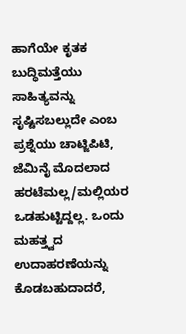ಹಾಗೆಯೇ ಕೃತಕ ಬುದ್ಧಿಮತ್ತೆಯು ಸಾಹಿತ್ಯವನ್ನು ಸೃಷ್ಟಿಸಬಲ್ಲುದೇ ಎಂಬ ಪ್ರಶ್ನೆಯು ಚಾಟ್ಜಿಪಿಟಿ, ಜೆಮಿನೈ ಮೊದಲಾದ ಹರಟೆಮಲ್ಲ/ಮಲ್ಲಿಯರ ಒಡಹುಟ್ಟಿದ್ದಲ್ಲ. ಒಂದು ಮಹತ್ತ್ವದ ಉದಾಹರಣೆಯನ್ನು ಕೊಡಬಹುದಾದರೆ,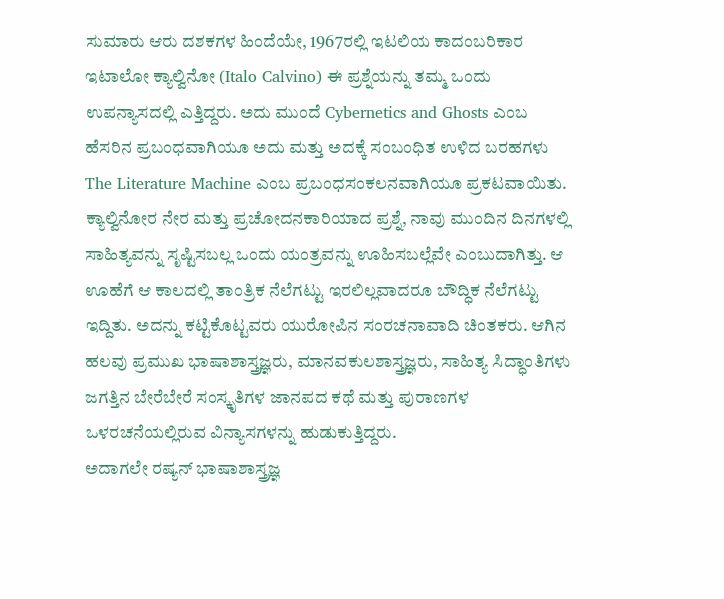ಸುಮಾರು ಆರು ದಶಕಗಳ ಹಿಂದೆಯೇ, 1967ರಲ್ಲಿ ಇಟಲಿಯ ಕಾದಂಬರಿಕಾರ ಇಟಾಲೋ ಕ್ಯಾಲ್ವಿನೋ (Italo Calvino) ಈ ಪ್ರಶ್ನೆಯನ್ನು ತಮ್ಮ ಒಂದು ಉಪನ್ಯಾಸದಲ್ಲಿ ಎತ್ತಿದ್ದರು. ಅದು ಮುಂದೆ Cybernetics and Ghosts ಎಂಬ ಹೆಸರಿನ ಪ್ರಬಂಧವಾಗಿಯೂ ಅದು ಮತ್ತು ಅದಕ್ಕೆ ಸಂಬಂಧಿತ ಉಳಿದ ಬರಹಗಳು The Literature Machine ಎಂಬ ಪ್ರಬಂಧಸಂಕಲನವಾಗಿಯೂ ಪ್ರಕಟವಾಯಿತು.
ಕ್ಯಾಲ್ವಿನೋರ ನೇರ ಮತ್ತು ಪ್ರಚೋದನಕಾರಿಯಾದ ಪ್ರಶ್ನೆ, ನಾವು ಮುಂದಿನ ದಿನಗಳಲ್ಲಿ ಸಾಹಿತ್ಯವನ್ನು ಸೃಷ್ಟಿಸಬಲ್ಲ ಒಂದು ಯಂತ್ರವನ್ನು ಊಹಿಸಬಲ್ಲೆವೇ ಎಂಬುದಾಗಿತ್ತು. ಆ ಊಹೆಗೆ ಆ ಕಾಲದಲ್ಲಿ ತಾಂತ್ರಿಕ ನೆಲೆಗಟ್ಟು ಇರಲಿಲ್ಲವಾದರೂ ಬೌದ್ಧಿಕ ನೆಲೆಗಟ್ಟು ಇದ್ದಿತು. ಅದನ್ನು ಕಟ್ಟಿಕೊಟ್ಟವರು ಯುರೋಪಿನ ಸಂರಚನಾವಾದಿ ಚಿಂತಕರು. ಆಗಿನ ಹಲವು ಪ್ರಮುಖ ಭಾಷಾಶಾಸ್ತ್ರಜ್ಞರು, ಮಾನವಕುಲಶಾಸ್ತ್ರಜ್ಞರು, ಸಾಹಿತ್ಯ ಸಿದ್ಧಾಂತಿಗಳು ಜಗತ್ತಿನ ಬೇರೆಬೇರೆ ಸಂಸ್ಕೃತಿಗಳ ಜಾನಪದ ಕಥೆ ಮತ್ತು ಪುರಾಣಗಳ ಒಳರಚನೆಯಲ್ಲಿರುವ ವಿನ್ಯಾಸಗಳನ್ನು ಹುಡುಕುತ್ತಿದ್ದರು.
ಅದಾಗಲೇ ರಷ್ಯನ್ ಭಾಷಾಶಾಸ್ತ್ರಜ್ಞ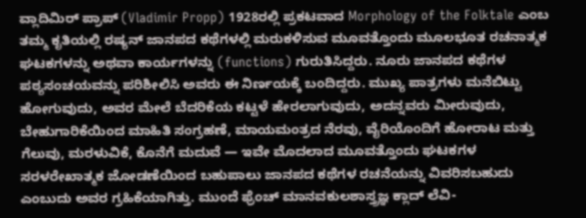ವ್ಲಾದಿಮಿರ್ ಪ್ರಾಪ್ (Vladimir Propp) 1928ರಲ್ಲಿ ಪ್ರಕಟವಾದ Morphology of the Folktale ಎಂಬ ತಮ್ಮ ಕೃತಿಯಲ್ಲಿ ರಷ್ಯನ್ ಜಾನಪದ ಕಥೆಗಳಲ್ಲಿ ಮರುಕಳಿಸುವ ಮೂವತ್ತೊಂದು ಮೂಲಭೂತ ರಚನಾತ್ಮಕ ಘಟಕಗಳನ್ನು ಅಥವಾ ಕಾರ್ಯಗಳನ್ನು (functions) ಗುರುತಿಸಿದ್ದರು. ನೂರು ಜಾನಪದ ಕಥೆಗಳ ಪಠ್ಯಸಂಚಯವನ್ನು ಪರಿಶೀಲಿಸಿ ಅವರು ಈ ನಿರ್ಣಯಕ್ಕೆ ಬಂದಿದ್ದರು. ಮುಖ್ಯ ಪಾತ್ರಗಳು ಮನೆಬಿಟ್ಟು ಹೋಗುವುದು, ಅವರ ಮೇಲೆ ಬೆದರಿಕೆಯ ಕಟ್ಟಳೆ ಹೇರಲಾಗುವುದು, ಅದನ್ನವರು ಮೀರುವುದು, ಬೇಹುಗಾರಿಕೆಯಿಂದ ಮಾಹಿತಿ ಸಂಗ್ರಹಣೆ, ಮಾಯಮಂತ್ರದ ನೆರವು, ವೈರಿಯೊಂದಿಗೆ ಹೋರಾಟ ಮತ್ತು ಗೆಲುವು, ಮರಳುವಿಕೆ, ಕೊನೆಗೆ ಮದುವೆ — ಇವೇ ಮೊದಲಾದ ಮೂವತ್ತೊಂದು ಘಟಕಗಳ ಸರಳರೇಖಾತ್ಮಕ ಜೋಡಣೆಯಿಂದ ಬಹುಪಾಲು ಜಾನಪದ ಕಥೆಗಳ ರಚನೆಯನ್ನು ವಿವರಿಸಬಹುದು ಎಂಬುದು ಅವರ ಗ್ರಹಿಕೆಯಾಗಿತ್ತು. ಮುಂದೆ ಫ್ರೆಂಚ್ ಮಾನವಕುಲಶಾಸ್ತ್ರಜ್ಞ ಕ್ಲಾದ್ ಲೆವಿ-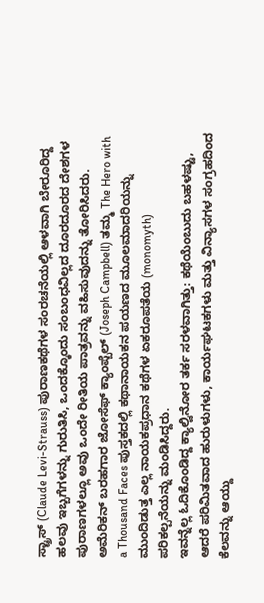ಸ್ಟ್ರಾಸ್ (Claude Levi-Strauss) ಪುರಾಣಕಥೆಗಳ ಸಂರಚನೆಯಲ್ಲಿ ಆಳವಾಗಿ ಬೇರೂರಿದ್ದ ಹಲವು ಇಬ್ಬಗೆಗಳನ್ನು ಗುರುತಿಸಿ, ಒಂದಕ್ಕೊಂದು ಸಂಬಂಧವಿಲ್ಲದ ದೂರದೂರದ ದೇಶಗಳ ಪುರಾಣಗಳಲ್ಲೂ ಅವು ಒಂದೇ ರೀತಿಯ ಪಾತ್ರವನ್ನು ವಹಿಸುವುದನ್ನು ತೋರಿಸಿದರು. ಅಮೆರಿಕನ್ ಬರಹಗಾರ ಜೋಸೆಫ್ ಕ್ಯಾಂಪ್ಬೆಲ್ (Joseph Campbell) ತಮ್ಮ The Hero with a Thousand Faces ಪುಸ್ತಕದಲ್ಲಿ ಕಥಾನಾಯಕನ ಪಯಣದ ಮೂಲಮಾದರಿಯನ್ನು ಮುಂದಿಡುತ್ತ ಎಲ್ಲ ನಾಯಕಪ್ರಧಾನ ಕಥೆಗಳ ಏಕರೂಪತೆಯ (monomyth) ಪರಿಕಲ್ಪನೆಯನ್ನು ಮಂಡಿಸಿದ್ದರು.
ಇವನ್ನೆಲ್ಲ ಓದಿಕೊಂಡಿದ್ದ ಕ್ಯಾಲ್ವಿನೋರ ತರ್ಕ ಸರಳವಾಗಿತ್ತು: ಕಥೆಯೆಂಬುದು ಬಹಳಷ್ಟು, ಆದರೆ ಪರಿಮಿತವಾದ ಹುರುಳುಗಳು, ಕಾರ್ಯಘಟಕಗಳು ಮತ್ತು ವಿನ್ಯಾಸಗಳ ಸಂಗ್ರಹದಿಂದ ಕೆಲವನ್ನು ಆಯ್ದು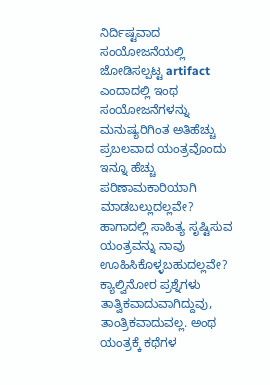ನಿರ್ದಿಷ್ಟವಾದ ಸಂಯೋಜನೆಯಲ್ಲಿ ಜೋಡಿಸಲ್ಪಟ್ಟ artifact ಎಂದಾದಲ್ಲಿ ಇಂಥ ಸಂಯೋಜನೆಗಳನ್ನು ಮನುಷ್ಯರಿಗಿಂತ ಅತಿಹೆಚ್ಚು ಪ್ರಬಲವಾದ ಯಂತ್ರವೊಂದು ಇನ್ನೂ ಹೆಚ್ಚು ಪರಿಣಾಮಕಾರಿಯಾಗಿ ಮಾಡಬಲ್ಲುದಲ್ಲವೇ? ಹಾಗಾದಲ್ಲಿ ಸಾಹಿತ್ಯ ಸೃಷ್ಟಿಸುವ ಯಂತ್ರವನ್ನು ನಾವು ಊಹಿಸಿಕೊಳ್ಳಬಹುದಲ್ಲವೇ? ಕ್ಯಾಲ್ವಿನೋರ ಪ್ರಶ್ನೆಗಳು ತಾತ್ವಿಕವಾದುವಾಗಿದ್ದುವು, ತಾಂತ್ರಿಕವಾದುವಲ್ಲ. ಅಂಥ ಯಂತ್ರಕ್ಕೆ ಕಥೆಗಳ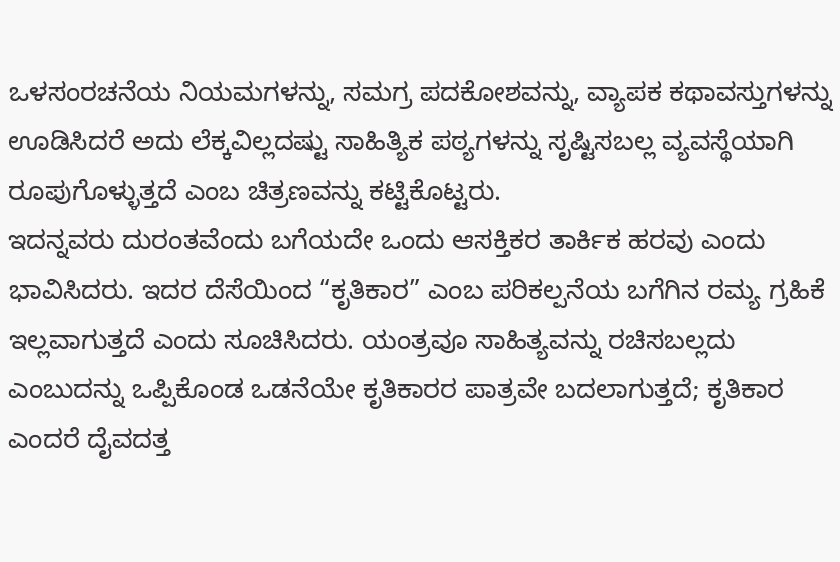ಒಳಸಂರಚನೆಯ ನಿಯಮಗಳನ್ನು, ಸಮಗ್ರ ಪದಕೋಶವನ್ನು, ವ್ಯಾಪಕ ಕಥಾವಸ್ತುಗಳನ್ನು ಊಡಿಸಿದರೆ ಅದು ಲೆಕ್ಕವಿಲ್ಲದಷ್ಟು ಸಾಹಿತ್ಯಿಕ ಪಠ್ಯಗಳನ್ನು ಸೃಷ್ಟಿಸಬಲ್ಲ ವ್ಯವಸ್ಥೆಯಾಗಿ ರೂಪುಗೊಳ್ಳುತ್ತದೆ ಎಂಬ ಚಿತ್ರಣವನ್ನು ಕಟ್ಟಿಕೊಟ್ಟರು.
ಇದನ್ನವರು ದುರಂತವೆಂದು ಬಗೆಯದೇ ಒಂದು ಆಸಕ್ತಿಕರ ತಾರ್ಕಿಕ ಹರವು ಎಂದು ಭಾವಿಸಿದರು. ಇದರ ದೆಸೆಯಿಂದ “ಕೃತಿಕಾರ” ಎಂಬ ಪರಿಕಲ್ಪನೆಯ ಬಗೆಗಿನ ರಮ್ಯ ಗ್ರಹಿಕೆ ಇಲ್ಲವಾಗುತ್ತದೆ ಎಂದು ಸೂಚಿಸಿದರು. ಯಂತ್ರವೂ ಸಾಹಿತ್ಯವನ್ನು ರಚಿಸಬಲ್ಲದು ಎಂಬುದನ್ನು ಒಪ್ಪಿಕೊಂಡ ಒಡನೆಯೇ ಕೃತಿಕಾರರ ಪಾತ್ರವೇ ಬದಲಾಗುತ್ತದೆ; ಕೃತಿಕಾರ ಎಂದರೆ ದೈವದತ್ತ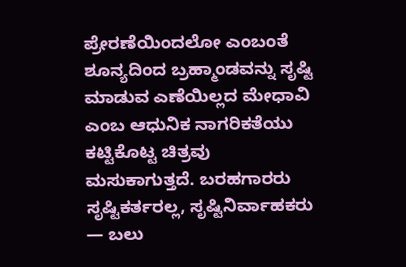ಪ್ರೇರಣೆಯಿಂದಲೋ ಎಂಬಂತೆ ಶೂನ್ಯದಿಂದ ಬ್ರಹ್ಮಾಂಡವನ್ನು ಸೃಷ್ಟಿ ಮಾಡುವ ಎಣೆಯಿಲ್ಲದ ಮೇಧಾವಿ ಎಂಬ ಆಧುನಿಕ ನಾಗರಿಕತೆಯು ಕಟ್ಟಿಕೊಟ್ಟ ಚಿತ್ರವು ಮಸುಕಾಗುತ್ತದೆ. ಬರಹಗಾರರು ಸೃಷ್ಟಿಕರ್ತರಲ್ಲ, ಸೃಷ್ಟಿನಿರ್ವಾಹಕರು — ಬಲು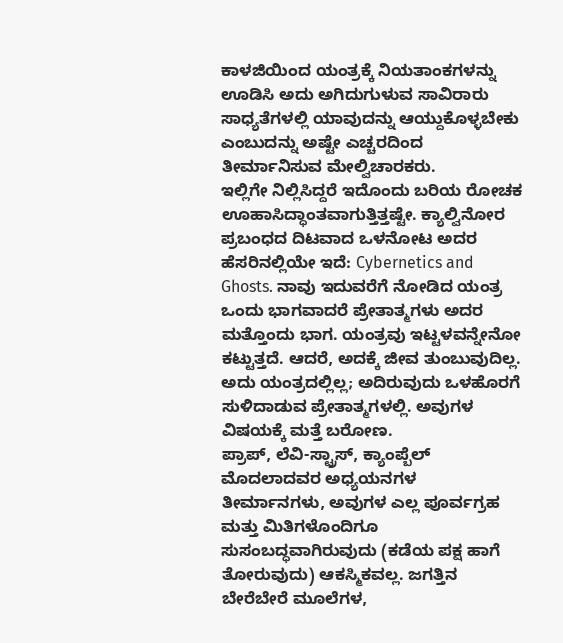ಕಾಳಜಿಯಿಂದ ಯಂತ್ರಕ್ಕೆ ನಿಯತಾಂಕಗಳನ್ನು ಊಡಿಸಿ ಅದು ಅಗಿದುಗುಳುವ ಸಾವಿರಾರು ಸಾಧ್ಯತೆಗಳಲ್ಲಿ ಯಾವುದನ್ನು ಆಯ್ದುಕೊಳ್ಳಬೇಕು ಎಂಬುದನ್ನು ಅಷ್ಟೇ ಎಚ್ಚರದಿಂದ ತೀರ್ಮಾನಿಸುವ ಮೇಲ್ವಿಚಾರಕರು.
ಇಲ್ಲಿಗೇ ನಿಲ್ಲಿಸಿದ್ದರೆ ಇದೊಂದು ಬರಿಯ ರೋಚಕ ಊಹಾಸಿದ್ಧಾಂತವಾಗುತ್ತಿತ್ತಷ್ಟೇ. ಕ್ಯಾಲ್ವಿನೋರ ಪ್ರಬಂಧದ ದಿಟವಾದ ಒಳನೋಟ ಅದರ ಹೆಸರಿನಲ್ಲಿಯೇ ಇದೆ: Cybernetics and Ghosts. ನಾವು ಇದುವರೆಗೆ ನೋಡಿದ ಯಂತ್ರ ಒಂದು ಭಾಗವಾದರೆ ಪ್ರೇತಾತ್ಮಗಳು ಅದರ ಮತ್ತೊಂದು ಭಾಗ. ಯಂತ್ರವು ಇಟ್ಟಳವನ್ನೇನೋ ಕಟ್ಟುತ್ತದೆ. ಆದರೆ, ಅದಕ್ಕೆ ಜೀವ ತುಂಬುವುದಿಲ್ಲ. ಅದು ಯಂತ್ರದಲ್ಲಿಲ್ಲ; ಅದಿರುವುದು ಒಳಹೊರಗೆ ಸುಳಿದಾಡುವ ಪ್ರೇತಾತ್ಮಗಳಲ್ಲಿ. ಅವುಗಳ ವಿಷಯಕ್ಕೆ ಮತ್ತೆ ಬರೋಣ.
ಪ್ರಾಪ್, ಲೆವಿ-ಸ್ಟ್ರಾಸ್, ಕ್ಯಾಂಪ್ಬೆಲ್ ಮೊದಲಾದವರ ಅಧ್ಯಯನಗಳ ತೀರ್ಮಾನಗಳು, ಅವುಗಳ ಎಲ್ಲ ಪೂರ್ವಗ್ರಹ ಮತ್ತು ಮಿತಿಗಳೊಂದಿಗೂ ಸುಸಂಬದ್ಧವಾಗಿರುವುದು (ಕಡೆಯ ಪಕ್ಷ ಹಾಗೆ ತೋರುವುದು) ಆಕಸ್ಮಿಕವಲ್ಲ. ಜಗತ್ತಿನ ಬೇರೆಬೇರೆ ಮೂಲೆಗಳ,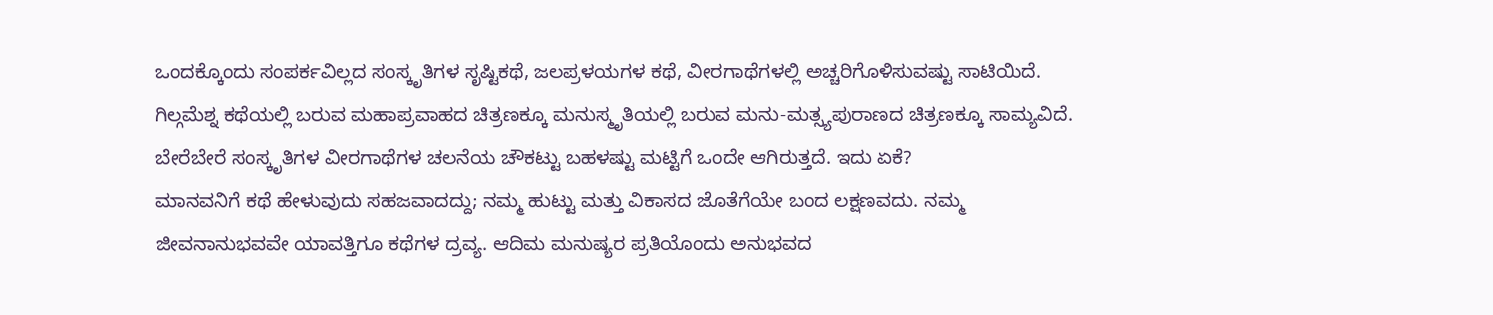ಒಂದಕ್ಕೊಂದು ಸಂಪರ್ಕವಿಲ್ಲದ ಸಂಸ್ಕೃತಿಗಳ ಸೃಷ್ಟಿಕಥೆ, ಜಲಪ್ರಳಯಗಳ ಕಥೆ, ವೀರಗಾಥೆಗಳಲ್ಲಿ ಅಚ್ಚರಿಗೊಳಿಸುವಷ್ಟು ಸಾಟಿಯಿದೆ. ಗಿಲ್ಗಮೆಶ್ನ ಕಥೆಯಲ್ಲಿ ಬರುವ ಮಹಾಪ್ರವಾಹದ ಚಿತ್ರಣಕ್ಕೂ ಮನುಸ್ಮೃತಿಯಲ್ಲಿ ಬರುವ ಮನು-ಮತ್ಸ್ಯಪುರಾಣದ ಚಿತ್ರಣಕ್ಕೂ ಸಾಮ್ಯವಿದೆ. ಬೇರೆಬೇರೆ ಸಂಸ್ಕೃತಿಗಳ ವೀರಗಾಥೆಗಳ ಚಲನೆಯ ಚೌಕಟ್ಟು ಬಹಳಷ್ಟು ಮಟ್ಟಿಗೆ ಒಂದೇ ಆಗಿರುತ್ತದೆ. ಇದು ಏಕೆ?
ಮಾನವನಿಗೆ ಕಥೆ ಹೇಳುವುದು ಸಹಜವಾದದ್ದು; ನಮ್ಮ ಹುಟ್ಟು ಮತ್ತು ವಿಕಾಸದ ಜೊತೆಗೆಯೇ ಬಂದ ಲಕ್ಷಣವದು. ನಮ್ಮ ಜೀವನಾನುಭವವೇ ಯಾವತ್ತಿಗೂ ಕಥೆಗಳ ದ್ರವ್ಯ. ಆದಿಮ ಮನುಷ್ಯರ ಪ್ರತಿಯೊಂದು ಅನುಭವದ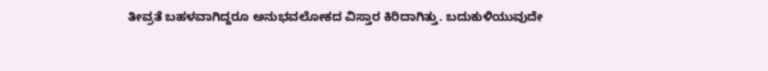ತೀವ್ರತೆ ಬಹಳವಾಗಿದ್ದರೂ ಅನುಭವಲೋಕದ ವಿಸ್ತಾರ ಕಿರಿದಾಗಿತ್ತು. ಬದುಕುಳಿಯುವುದೇ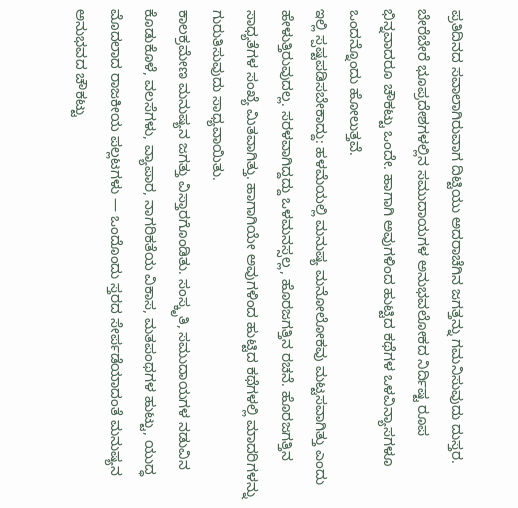ಪ್ರತಿದಿನದ ಸವಾಲಾಗಿರುವಾಗ ದಿಟ್ಟಿಯು ಅದರಾಚೆಗಿನ ಜಗತ್ತನ್ನು ಗಮನಿಸುವುದು ದುಸ್ತರ. ಬೇರೆಬೇರೆ ಭೂಪ್ರದೇಶಗಳಲ್ಲಿನ ಸಮುದಾಯಗಳ ಅನುಭವಲೋಕದ ನಿರ್ದಿಷ್ಟ ರೂಪ ಭಿನ್ನವಾದರೂ ಚೌಕಟ್ಟು ಒಂದೇ. ಹಾಗಾಗಿ ಅವುಗಳಿಂದ ಹುಟ್ಟಿದ ಕಥೆಗಳ ಒಳವಿನ್ಯಾಸಗಳೂ ಒಂದನ್ನೊಂದು ಹೋಲುತ್ತವೆ.
ಇಲ್ಲಿ ಸ್ಪಷ್ಟಪಡಿಸಬೇಕಾದ್ದು: ಹಳಮೆಯಲ್ಲಿ ಮನುಷ್ಯ ಮನೋಲೋಕವು ಮಟ್ಟಸವಾಗಿತ್ತು ಎಂದು ಹೇಳುತ್ತಿರುವುದಲ್ಲ. ಸರಳವಾಗಿದ್ದದ್ದು ಒಳಮನಸ್ಸಲ್ಲ, ಹೊರಜಗತ್ತಿನ ರಚನೆ. ಹೊರಜಗತ್ತಿನ ಸಾಧ್ಯತೆಗಳ ಸಂಖ್ಯೆ ಮಿತವಾಗಿತ್ತು. ಹಾಗಾಗಿಯೇ ಅವುಗಳಿಂದ ಹುಟ್ಟಿದ ಕಥೆಗಳಲ್ಲಿ ಮಾದರಿಗಳನ್ನು ಗುರುತಿಸುವುದು ಸಾಧ್ಯವಾಯಿತು.
ಕಾಲಕ್ರಮೇಣ ಮನುಷ್ಯನ ಜಗತ್ತು ವಿಸ್ತಾರಗೊಂಡಿತು. ಸಂಸ್ಕೃತಿ, ಸಮುದಾಯಗಳ ನಡುವಿನ ಕೊಡುಕೊಳೆ, ವಲಸೆಗಳು, ವ್ಯಾಪಾರ, ನಾಗರಿಕತೆಯ ವಿಕಾಸ, ಮತಪಂಥಗಳ ಹುಟ್ಟು, ಯುದ್ಧ ಮೊದಲಾದ ರಾಜಕೀಯ ಪಲ್ಲಟಗಳು — ಒಂದೊಂದು ಸ್ತರದ ಸೇರ್ಪಡೆಯಾದಂತೆ ಮನುಷ್ಯನ ಅನುಭವದ ಚೌಕಟ್ಟು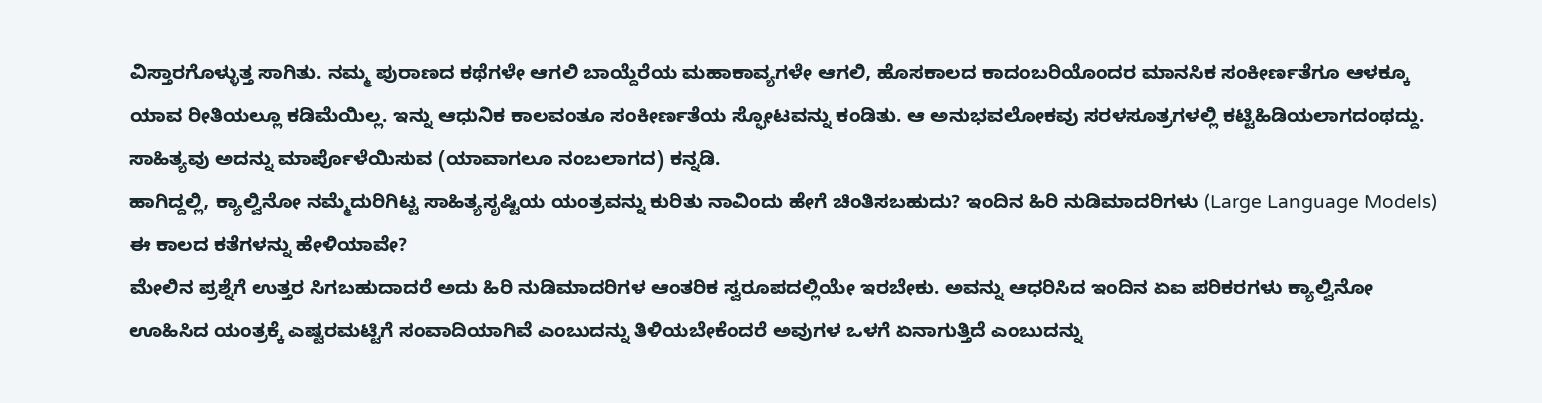ವಿಸ್ತಾರಗೊಳ್ಳುತ್ತ ಸಾಗಿತು. ನಮ್ಮ ಪುರಾಣದ ಕಥೆಗಳೇ ಆಗಲಿ ಬಾಯ್ದೆರೆಯ ಮಹಾಕಾವ್ಯಗಳೇ ಆಗಲಿ, ಹೊಸಕಾಲದ ಕಾದಂಬರಿಯೊಂದರ ಮಾನಸಿಕ ಸಂಕೀರ್ಣತೆಗೂ ಆಳಕ್ಕೂ ಯಾವ ರೀತಿಯಲ್ಲೂ ಕಡಿಮೆಯಿಲ್ಲ. ಇನ್ನು ಆಧುನಿಕ ಕಾಲವಂತೂ ಸಂಕೀರ್ಣತೆಯ ಸ್ಫೋಟವನ್ನು ಕಂಡಿತು. ಆ ಅನುಭವಲೋಕವು ಸರಳಸೂತ್ರಗಳಲ್ಲಿ ಕಟ್ಟಿಹಿಡಿಯಲಾಗದಂಥದ್ದು. ಸಾಹಿತ್ಯವು ಅದನ್ನು ಮಾರ್ಪೊಳೆಯಿಸುವ (ಯಾವಾಗಲೂ ನಂಬಲಾಗದ) ಕನ್ನಡಿ.
ಹಾಗಿದ್ದಲ್ಲಿ, ಕ್ಯಾಲ್ವಿನೋ ನಮ್ಮೆದುರಿಗಿಟ್ಟ ಸಾಹಿತ್ಯಸೃಷ್ಟಿಯ ಯಂತ್ರವನ್ನು ಕುರಿತು ನಾವಿಂದು ಹೇಗೆ ಚಿಂತಿಸಬಹುದು? ಇಂದಿನ ಹಿರಿ ನುಡಿಮಾದರಿಗಳು (Large Language Models) ಈ ಕಾಲದ ಕತೆಗಳನ್ನು ಹೇಳಿಯಾವೇ?
ಮೇಲಿನ ಪ್ರಶ್ನೆಗೆ ಉತ್ತರ ಸಿಗಬಹುದಾದರೆ ಅದು ಹಿರಿ ನುಡಿಮಾದರಿಗಳ ಆಂತರಿಕ ಸ್ವರೂಪದಲ್ಲಿಯೇ ಇರಬೇಕು. ಅವನ್ನು ಆಧರಿಸಿದ ಇಂದಿನ ಏಐ ಪರಿಕರಗಳು ಕ್ಯಾಲ್ವಿನೋ ಊಹಿಸಿದ ಯಂತ್ರಕ್ಕೆ ಎಷ್ಟರಮಟ್ಟಿಗೆ ಸಂವಾದಿಯಾಗಿವೆ ಎಂಬುದನ್ನು ತಿಳಿಯಬೇಕೆಂದರೆ ಅವುಗಳ ಒಳಗೆ ಏನಾಗುತ್ತಿದೆ ಎಂಬುದನ್ನು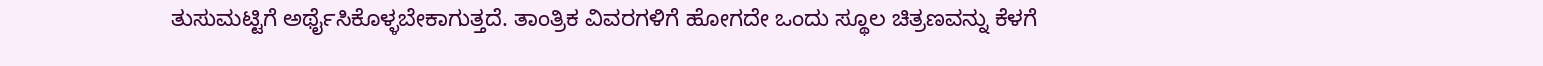ತುಸುಮಟ್ಟಿಗೆ ಅರ್ಥೈಸಿಕೊಳ್ಳಬೇಕಾಗುತ್ತದೆ. ತಾಂತ್ರಿಕ ವಿವರಗಳಿಗೆ ಹೋಗದೇ ಒಂದು ಸ್ಥೂಲ ಚಿತ್ರಣವನ್ನು ಕೆಳಗೆ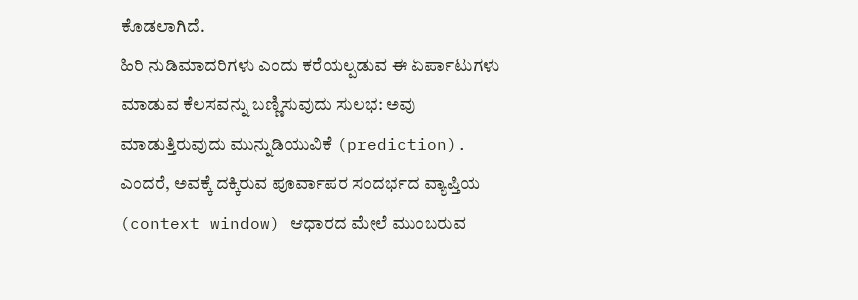ಕೊಡಲಾಗಿದೆ.
ಹಿರಿ ನುಡಿಮಾದರಿಗಳು ಎಂದು ಕರೆಯಲ್ಪಡುವ ಈ ಏರ್ಪಾಟುಗಳು ಮಾಡುವ ಕೆಲಸವನ್ನು ಬಣ್ಣಿಸುವುದು ಸುಲಭ: ಅವು ಮಾಡುತ್ತಿರುವುದು ಮುನ್ನುಡಿಯುವಿಕೆ (prediction). ಎಂದರೆ, ಅವಕ್ಕೆ ದಕ್ಕಿರುವ ಪೂರ್ವಾಪರ ಸಂದರ್ಭದ ವ್ಯಾಪ್ತಿಯ (context window) ಆಧಾರದ ಮೇಲೆ ಮುಂಬರುವ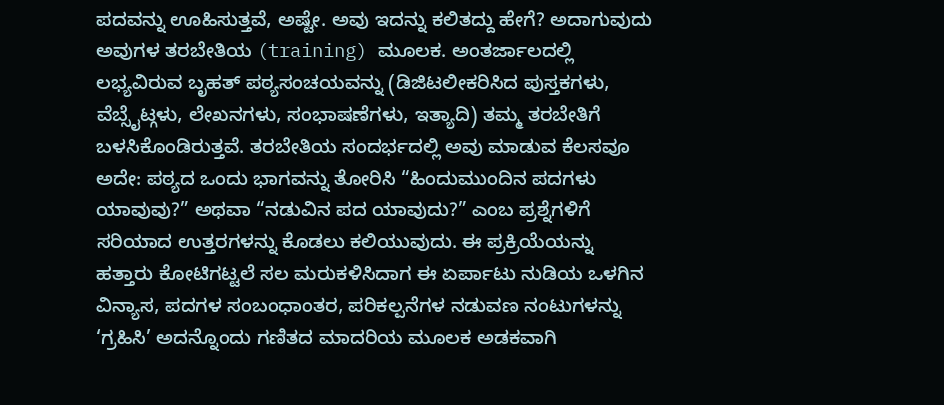ಪದವನ್ನು ಊಹಿಸುತ್ತವೆ, ಅಷ್ಟೇ. ಅವು ಇದನ್ನು ಕಲಿತದ್ದು ಹೇಗೆ? ಅದಾಗುವುದು ಅವುಗಳ ತರಬೇತಿಯ (training) ಮೂಲಕ. ಅಂತರ್ಜಾಲದಲ್ಲಿ ಲಭ್ಯವಿರುವ ಬೃಹತ್ ಪಠ್ಯಸಂಚಯವನ್ನು (ಡಿಜಿಟಲೀಕರಿಸಿದ ಪುಸ್ತಕಗಳು, ವೆಬ್ಸೈಟ್ಗಳು, ಲೇಖನಗಳು, ಸಂಭಾಷಣೆಗಳು, ಇತ್ಯಾದಿ) ತಮ್ಮ ತರಬೇತಿಗೆ ಬಳಸಿಕೊಂಡಿರುತ್ತವೆ. ತರಬೇತಿಯ ಸಂದರ್ಭದಲ್ಲಿ ಅವು ಮಾಡುವ ಕೆಲಸವೂ ಅದೇ: ಪಠ್ಯದ ಒಂದು ಭಾಗವನ್ನು ತೋರಿಸಿ “ಹಿಂದುಮುಂದಿನ ಪದಗಳು ಯಾವುವು?” ಅಥವಾ “ನಡುವಿನ ಪದ ಯಾವುದು?” ಎಂಬ ಪ್ರಶ್ನೆಗಳಿಗೆ ಸರಿಯಾದ ಉತ್ತರಗಳನ್ನು ಕೊಡಲು ಕಲಿಯುವುದು. ಈ ಪ್ರಕ್ರಿಯೆಯನ್ನು ಹತ್ತಾರು ಕೋಟಿಗಟ್ಟಲೆ ಸಲ ಮರುಕಳಿಸಿದಾಗ ಈ ಏರ್ಪಾಟು ನುಡಿಯ ಒಳಗಿನ ವಿನ್ಯಾಸ, ಪದಗಳ ಸಂಬಂಧಾಂತರ, ಪರಿಕಲ್ಪನೆಗಳ ನಡುವಣ ನಂಟುಗಳನ್ನು ‘ಗ್ರಹಿಸಿ’ ಅದನ್ನೊಂದು ಗಣಿತದ ಮಾದರಿಯ ಮೂಲಕ ಅಡಕವಾಗಿ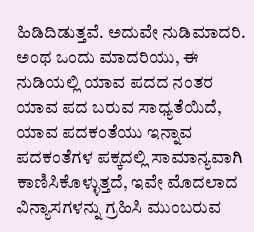ಹಿಡಿದಿಡುತ್ತವೆ. ಅದುವೇ ನುಡಿಮಾದರಿ. ಅಂಥ ಒಂದು ಮಾದರಿಯು, ಈ ನುಡಿಯಲ್ಲಿ ಯಾವ ಪದದ ನಂತರ ಯಾವ ಪದ ಬರುವ ಸಾಧ್ಯತೆಯಿದೆ, ಯಾವ ಪದಕಂತೆಯು ಇನ್ನಾವ ಪದಕಂತೆಗಳ ಪಕ್ಕದಲ್ಲಿ ಸಾಮಾನ್ಯವಾಗಿ ಕಾಣಿಸಿಕೊಳ್ಳುತ್ತದೆ, ಇವೇ ಮೊದಲಾದ ವಿನ್ಯಾಸಗಳನ್ನು ಗ್ರಹಿಸಿ ಮುಂಬರುವ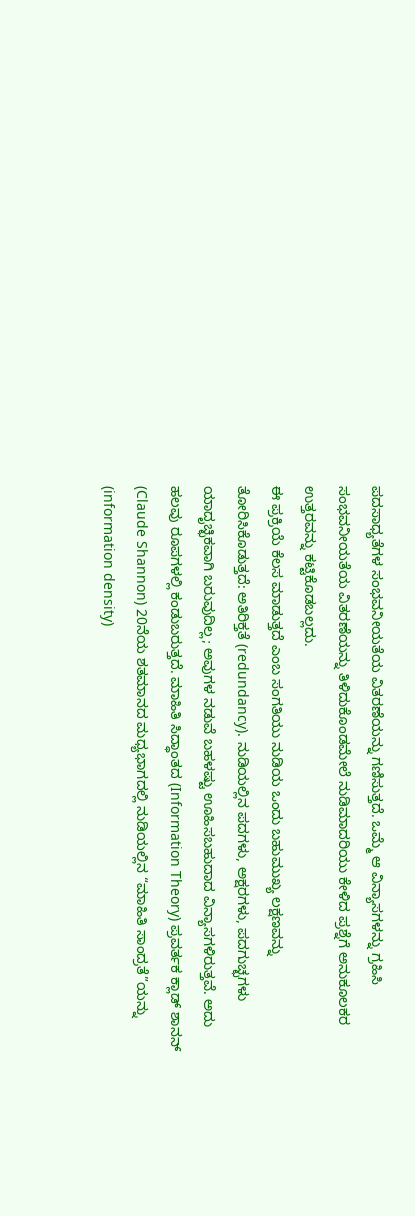ಪದಸಾಧ್ಯತೆಗಳ ಸಂಭವನೀಯತೆಯ ವಿತರಣೆಯನ್ನು ಗಣಿಸುತ್ತದೆ. ಒಮ್ಮೆ ಆ ವಿನ್ಯಾಸಗಳನ್ನು ಗ್ರಹಿಸಿ ಸಂಭವನೀಯತೆಯ ವಿತರಣೆಯನ್ನು ತಿಳಿದುಕೊಂಡಮೇಲೆ ನುಡಿಮಾದರಿಯು ಕೇಳಿದ ಪ್ರಶ್ನೆಗೆ ಅನುಕೂಲಕರ ಉತ್ತರವನ್ನು ಕಟ್ಟಿಕೊಡಬಲ್ಲದು.
ಈ ಪ್ರಕ್ರಿಯೆ ಕೆಲಸ ಮಾಡುತ್ತದೆ ಎಂಬ ಸಂಗತಿಯು ನುಡಿಯ ಒಂದು ಬಹುಮುಖ್ಯ ಲಕ್ಷಣವನ್ನು ತೋರಿಸಿಕೊಡುತ್ತದೆ: ಅತಿರಿಕ್ತತೆ (redundancy). ನುಡಿಯಲ್ಲಿನ ಪದಗಳು, ಅಕ್ಷರಗಳು, ಪದಗುಚ್ಛಗಳು ಯಾದೃಚ್ಛಿಕವಾಗಿ ಬರುವುದಿಲ್ಲ; ಅವುಗಳ ನಡುವೆ ಬಹಳಷ್ಟು ಊಹಿಸಬಹುದಾದ ವಿನ್ಯಾಸಗಳಿರುತ್ತವೆ. ಅದು ಹಲವು ರೂಪಗಳಲ್ಲಿ ಕಂಡುಬರುತ್ತದೆ. ಮಾಹಿತಿ ಸಿದ್ಧಾಂತದ (Information Theory) ಪ್ರವರ್ತಕ ಕ್ಲಾಡ್ ಶಾನನ್ (Claude Shannon) 20ನೆಯ ಶತಮಾನದ ಮಧ್ಯಭಾಗದಲ್ಲಿ ನುಡಿಯಲ್ಲಿನ “ಮಾಹಿತಿ ಸಾಂದ್ರತೆ”ಯನ್ನು (information density)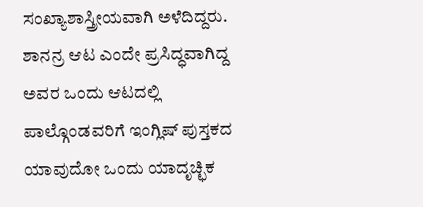ಸಂಖ್ಯಾಶಾಸ್ತ್ರೀಯವಾಗಿ ಅಳೆದಿದ್ದರು. ಶಾನನ್ರ ಆಟ ಎಂದೇ ಪ್ರಸಿದ್ಧವಾಗಿದ್ದ ಅವರ ಒಂದು ಆಟದಲ್ಲಿ ಪಾಲ್ಗೊಂಡವರಿಗೆ ಇಂಗ್ಲಿಷ್ ಪುಸ್ತಕದ ಯಾವುದೋ ಒಂದು ಯಾದೃಚ್ಛಿಕ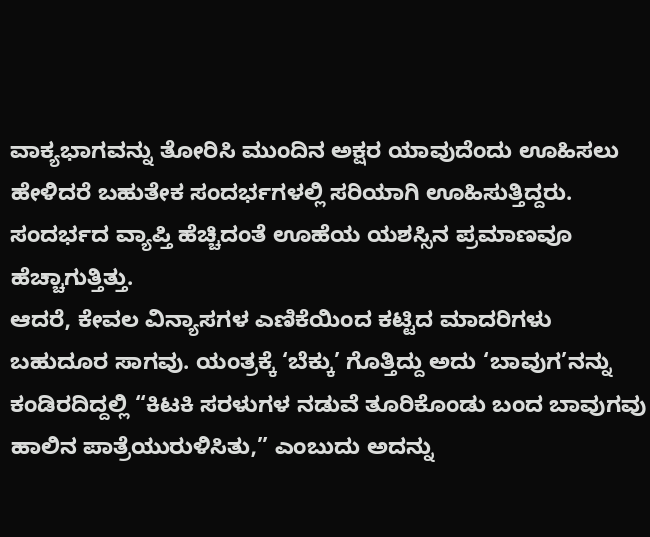ವಾಕ್ಯಭಾಗವನ್ನು ತೋರಿಸಿ ಮುಂದಿನ ಅಕ್ಷರ ಯಾವುದೆಂದು ಊಹಿಸಲು ಹೇಳಿದರೆ ಬಹುತೇಕ ಸಂದರ್ಭಗಳಲ್ಲಿ ಸರಿಯಾಗಿ ಊಹಿಸುತ್ತಿದ್ದರು. ಸಂದರ್ಭದ ವ್ಯಾಪ್ತಿ ಹೆಚ್ಚಿದಂತೆ ಊಹೆಯ ಯಶಸ್ಸಿನ ಪ್ರಮಾಣವೂ ಹೆಚ್ಚಾಗುತ್ತಿತ್ತು.
ಆದರೆ, ಕೇವಲ ವಿನ್ಯಾಸಗಳ ಎಣಿಕೆಯಿಂದ ಕಟ್ಟಿದ ಮಾದರಿಗಳು ಬಹುದೂರ ಸಾಗವು. ಯಂತ್ರಕ್ಕೆ ‘ಬೆಕ್ಕು’ ಗೊತ್ತಿದ್ದು ಅದು ‘ಬಾವುಗ’ನನ್ನು ಕಂಡಿರದಿದ್ದಲ್ಲಿ “ಕಿಟಕಿ ಸರಳುಗಳ ನಡುವೆ ತೂರಿಕೊಂಡು ಬಂದ ಬಾವುಗವು ಹಾಲಿನ ಪಾತ್ರೆಯುರುಳಿಸಿತು,” ಎಂಬುದು ಅದನ್ನು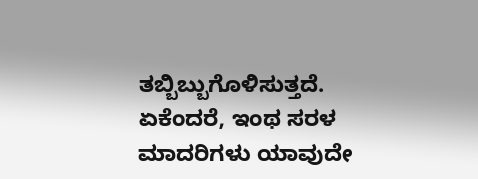ತಬ್ಬಿಬ್ಬುಗೊಳಿಸುತ್ತದೆ. ಏಕೆಂದರೆ, ಇಂಥ ಸರಳ ಮಾದರಿಗಳು ಯಾವುದೇ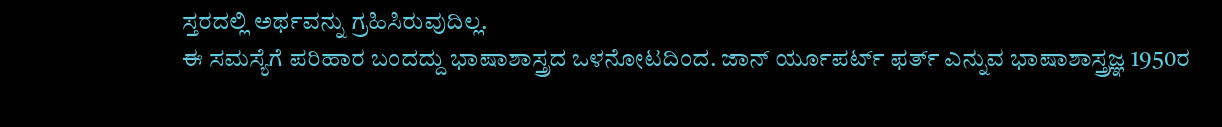ಸ್ತರದಲ್ಲಿ ಅರ್ಥವನ್ನು ಗ್ರಹಿಸಿರುವುದಿಲ್ಲ.
ಈ ಸಮಸ್ಯೆಗೆ ಪರಿಹಾರ ಬಂದದ್ದು ಭಾಷಾಶಾಸ್ತ್ರದ ಒಳನೋಟದಿಂದ. ಜಾನ್ ರ್ಯೂಪರ್ಟ್ ಫರ್ತ್ ಎನ್ನುವ ಭಾಷಾಶಾಸ್ತ್ರಜ್ಞ 1950ರ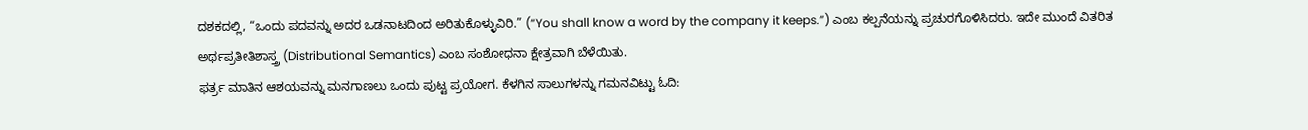ದಶಕದಲ್ಲಿ, “ಒಂದು ಪದವನ್ನು ಅದರ ಒಡನಾಟದಿಂದ ಅರಿತುಕೊಳ್ಳುವಿರಿ.” (“You shall know a word by the company it keeps.”) ಎಂಬ ಕಲ್ಪನೆಯನ್ನು ಪ್ರಚುರಗೊಳಿಸಿದರು. ಇದೇ ಮುಂದೆ ವಿತರಿತ ಅರ್ಥಪ್ರತೀತಿಶಾಸ್ತ್ರ (Distributional Semantics) ಎಂಬ ಸಂಶೋಧನಾ ಕ್ಷೇತ್ರವಾಗಿ ಬೆಳೆಯಿತು.
ಫರ್ತ್ರ ಮಾತಿನ ಆಶಯವನ್ನು ಮನಗಾಣಲು ಒಂದು ಪುಟ್ಟ ಪ್ರಯೋಗ. ಕೆಳಗಿನ ಸಾಲುಗಳನ್ನು ಗಮನವಿಟ್ಟು ಓದಿ: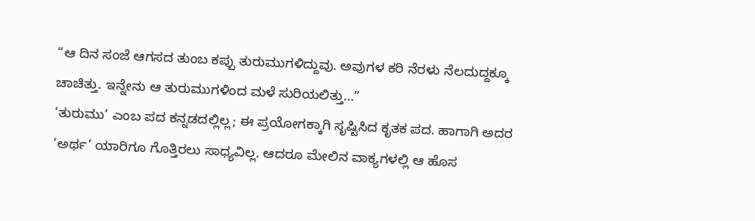“ಆ ದಿನ ಸಂಜೆ ಆಗಸದ ತುಂಬ ಕಪ್ಪು ತುರುಮುಗಳಿದ್ದುವು. ಅವುಗಳ ಕರಿ ನೆರಳು ನೆಲದುದ್ದಕ್ಕೂ ಚಾಚಿತ್ತು. ಇನ್ನೇನು ಆ ತುರುಮುಗಳಿಂದ ಮಳೆ ಸುರಿಯಲಿತ್ತು…”
‘ತುರುಮು’ ಎಂಬ ಪದ ಕನ್ನಡದಲ್ಲಿಲ್ಲ; ಈ ಪ್ರಯೋಗಕ್ಕಾಗಿ ಸೃಷ್ಟಿಸಿದ ಕೃತಕ ಪದ. ಹಾಗಾಗಿ ಅದರ ‘ಅರ್ಥ’ ಯಾರಿಗೂ ಗೊತ್ತಿರಲು ಸಾಧ್ಯವಿಲ್ಲ. ಆದರೂ ಮೇಲಿನ ವಾಕ್ಯಗಳಲ್ಲಿ ಆ ಹೊಸ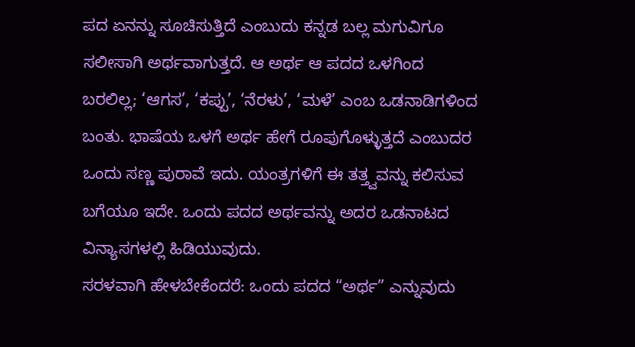ಪದ ಏನನ್ನು ಸೂಚಿಸುತ್ತಿದೆ ಎಂಬುದು ಕನ್ನಡ ಬಲ್ಲ ಮಗುವಿಗೂ ಸಲೀಸಾಗಿ ಅರ್ಥವಾಗುತ್ತದೆ. ಆ ಅರ್ಥ ಆ ಪದದ ಒಳಗಿಂದ ಬರಲಿಲ್ಲ; ‘ಆಗಸ’, ‘ಕಪ್ಪು’, ‘ನೆರಳು’, ‘ಮಳೆ’ ಎಂಬ ಒಡನಾಡಿಗಳಿಂದ ಬಂತು. ಭಾಷೆಯ ಒಳಗೆ ಅರ್ಥ ಹೇಗೆ ರೂಪುಗೊಳ್ಳುತ್ತದೆ ಎಂಬುದರ ಒಂದು ಸಣ್ಣ ಪುರಾವೆ ಇದು. ಯಂತ್ರಗಳಿಗೆ ಈ ತತ್ತ್ವವನ್ನು ಕಲಿಸುವ ಬಗೆಯೂ ಇದೇ. ಒಂದು ಪದದ ಅರ್ಥವನ್ನು ಅದರ ಒಡನಾಟದ ವಿನ್ಯಾಸಗಳಲ್ಲಿ ಹಿಡಿಯುವುದು.
ಸರಳವಾಗಿ ಹೇಳಬೇಕೆಂದರೆ: ಒಂದು ಪದದ “ಅರ್ಥ” ಎನ್ನುವುದು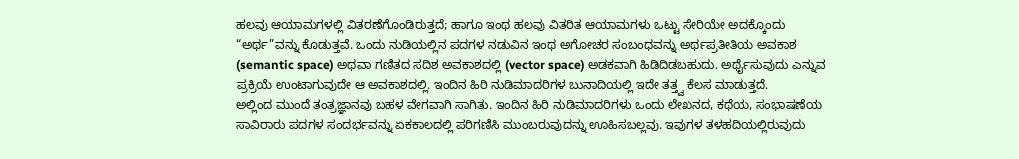ಹಲವು ಆಯಾಮಗಳಲ್ಲಿ ವಿತರಣೆಗೊಂಡಿರುತ್ತದೆ; ಹಾಗೂ ಇಂಥ ಹಲವು ವಿತರಿತ ಆಯಾಮಗಳು ಒಟ್ಟು ಸೇರಿಯೇ ಅದಕ್ಕೊಂದು “ಅರ್ಥ”ವನ್ನು ಕೊಡುತ್ತವೆ. ಒಂದು ನುಡಿಯಲ್ಲಿನ ಪದಗಳ ನಡುವಿನ ಇಂಥ ಅಗೋಚರ ಸಂಬಂಧವನ್ನು ಅರ್ಥಪ್ರತೀತಿಯ ಅವಕಾಶ (semantic space) ಅಥವಾ ಗಣಿತದ ಸದಿಶ ಅವಕಾಶದಲ್ಲಿ (vector space) ಅಡಕವಾಗಿ ಹಿಡಿದಿಡಬಹುದು. ಅರ್ಥೈಸುವುದು ಎನ್ನುವ ಪ್ರಕ್ರಿಯೆ ಉಂಟಾಗುವುದೇ ಆ ಅವಕಾಶದಲ್ಲಿ. ಇಂದಿನ ಹಿರಿ ನುಡಿಮಾದರಿಗಳ ಬುನಾದಿಯಲ್ಲಿ ಇದೇ ತತ್ತ್ವ ಕೆಲಸ ಮಾಡುತ್ತದೆ.
ಅಲ್ಲಿಂದ ಮುಂದೆ ತಂತ್ರಜ್ಞಾನವು ಬಹಳ ವೇಗವಾಗಿ ಸಾಗಿತು. ಇಂದಿನ ಹಿರಿ ನುಡಿಮಾದರಿಗಳು ಒಂದು ಲೇಖನದ, ಕಥೆಯ, ಸಂಭಾಷಣೆಯ ಸಾವಿರಾರು ಪದಗಳ ಸಂದರ್ಭವನ್ನು ಏಕಕಾಲದಲ್ಲಿ ಪರಿಗಣಿಸಿ ಮುಂಬರುವುದನ್ನು ಊಹಿಸಬಲ್ಲವು. ಇವುಗಳ ತಳಹದಿಯಲ್ಲಿರುವುದು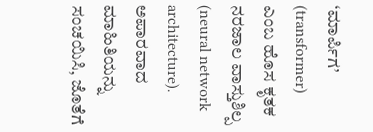‘ಮಾರ್ಪಿಗ’ (transformer) ಎಂಬ ಹೊಸ ಕೃತಕ ನರಜಾಲ ವಾಸ್ತುಶಿಲ್ಪ (neural network architecture). ಅಪಾರವಾದ ಮಾಹಿತಿಯನ್ನು ಸಂಚಯಿಸಿ, ಜೊತೆಗೆ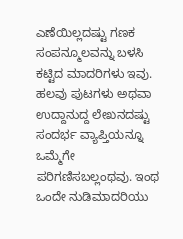ಎಣೆಯಿಲ್ಲದಷ್ಟು ಗಣಕ ಸಂಪನ್ಮೂಲವನ್ನು ಬಳಸಿ ಕಟ್ಟಿದ ಮಾದರಿಗಳು ಇವು. ಹಲವು ಪುಟಗಳು ಅಥವಾ ಉದ್ದಾನುದ್ದ ಲೇಖನದಷ್ಟು ಸಂದರ್ಭ ವ್ಯಾಪ್ತಿಯನ್ನೂ ಒಮ್ಮೆಗೇ ಪರಿಗಣಿಸಬಲ್ಲಂಥವು. ಇಂಥ ಒಂದೇ ನುಡಿಮಾದರಿಯು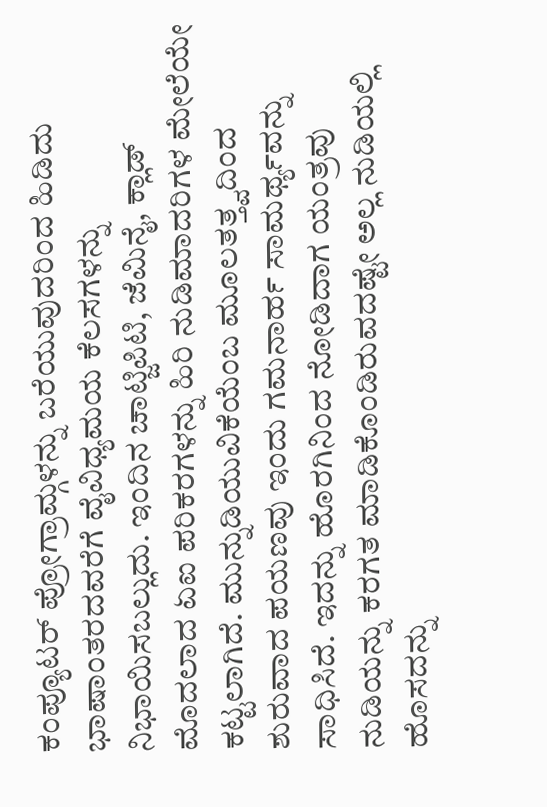ಕಂಪ್ಯೂಟರ್ ಪ್ರೋಗ್ರಾಮ್ಗಳನ್ನು ಬರೆಯುವುದರಿಂದ ಹಿಡಿದು ಭಾಷಾಂತರದವರೆಗೆ ವೈವಿಧ್ಯಮಯ ಕೆಲಸಗಳನ್ನು ನಿಭಾಯಿಸಬಲ್ಲುದು. ಇಂದಿನ ಚಾಟ್ಜಿಪಿಟಿ, ಜೆಮಿನೈ, ಕ್ಲಾಡ್ ಮೊದಲಾದ ಏಐ ಪರಿಕರಗಳನ್ನು ಹಿರಿ ನುಡಿಮಾದರಿಗಳ ಮೇಲೆಯೇ ಕಟ್ಟಲಾಗಿದೆ. ಮುನ್ನುಡಿಯುವಿಕೆಯೆಂಬ ಮೂಲತತ್ತ್ವದಿಂದ ಶುರುವಾದ ಪಯಣವು ಇಂದು ಗಮನಾರ್ಹ ಸಾಮರ್ಥ್ಯವನ್ನು ಸಾಧಿಸಿದೆ. ಇದನ್ನು ಹೊರಗಿನಿಂದ ನೋಡಿದಾಗ ಯಂತ್ರವು ನುಡಿಯನ್ನು ಕರಗತ ಮಾಡಿಕೊಂಡಿರುವದಷ್ಟೇ ಅಲ್ಲ ನುಡಿಯಲ್ಲಿ ಹೊಸದನ್ನು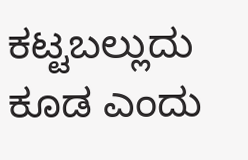ಕಟ್ಟಬಲ್ಲುದು ಕೂಡ ಎಂದು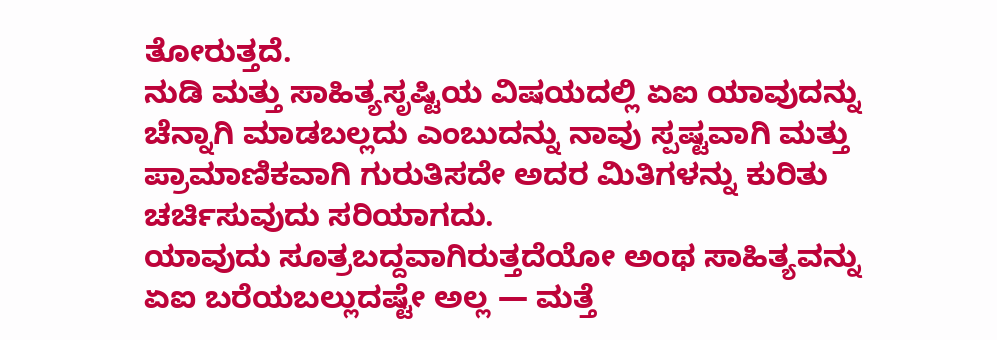ತೋರುತ್ತದೆ.
ನುಡಿ ಮತ್ತು ಸಾಹಿತ್ಯಸೃಷ್ಟಿಯ ವಿಷಯದಲ್ಲಿ ಏಐ ಯಾವುದನ್ನು ಚೆನ್ನಾಗಿ ಮಾಡಬಲ್ಲದು ಎಂಬುದನ್ನು ನಾವು ಸ್ಪಷ್ಟವಾಗಿ ಮತ್ತು ಪ್ರಾಮಾಣಿಕವಾಗಿ ಗುರುತಿಸದೇ ಅದರ ಮಿತಿಗಳನ್ನು ಕುರಿತು ಚರ್ಚಿಸುವುದು ಸರಿಯಾಗದು.
ಯಾವುದು ಸೂತ್ರಬದ್ದವಾಗಿರುತ್ತದೆಯೋ ಅಂಥ ಸಾಹಿತ್ಯವನ್ನು ಏಐ ಬರೆಯಬಲ್ಲುದಷ್ಟೇ ಅಲ್ಲ — ಮತ್ತೆ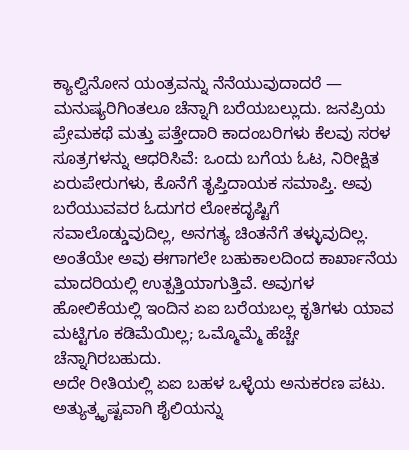ಕ್ಯಾಲ್ವಿನೋನ ಯಂತ್ರವನ್ನು ನೆನೆಯುವುದಾದರೆ — ಮನುಷ್ಯರಿಗಿಂತಲೂ ಚೆನ್ನಾಗಿ ಬರೆಯಬಲ್ಲುದು. ಜನಪ್ರಿಯ ಪ್ರೇಮಕಥೆ ಮತ್ತು ಪತ್ತೇದಾರಿ ಕಾದಂಬರಿಗಳು ಕೆಲವು ಸರಳ ಸೂತ್ರಗಳನ್ನು ಆಧರಿಸಿವೆ: ಒಂದು ಬಗೆಯ ಓಟ, ನಿರೀಕ್ಷಿತ ಏರುಪೇರುಗಳು, ಕೊನೆಗೆ ತೃಪ್ತಿದಾಯಕ ಸಮಾಪ್ತಿ. ಅವು ಬರೆಯುವವರ ಓದುಗರ ಲೋಕದೃಷ್ಟಿಗೆ ಸವಾಲೊಡ್ಡುವುದಿಲ್ಲ, ಅನಗತ್ಯ ಚಿಂತನೆಗೆ ತಳ್ಳುವುದಿಲ್ಲ. ಅಂತೆಯೇ ಅವು ಈಗಾಗಲೇ ಬಹುಕಾಲದಿಂದ ಕಾರ್ಖಾನೆಯ ಮಾದರಿಯಲ್ಲಿ ಉತ್ಪತ್ತಿಯಾಗುತ್ತಿವೆ. ಅವುಗಳ ಹೋಲಿಕೆಯಲ್ಲಿ ಇಂದಿನ ಏಐ ಬರೆಯಬಲ್ಲ ಕೃತಿಗಳು ಯಾವ ಮಟ್ಟಿಗೂ ಕಡಿಮೆಯಿಲ್ಲ; ಒಮ್ಮೊಮ್ಮೆ ಹೆಚ್ಚೇ ಚೆನ್ನಾಗಿರಬಹುದು.
ಅದೇ ರೀತಿಯಲ್ಲಿ ಏಐ ಬಹಳ ಒಳ್ಳೆಯ ಅನುಕರಣ ಪಟು. ಅತ್ಯುತ್ಕೃಷ್ಟವಾಗಿ ಶೈಲಿಯನ್ನು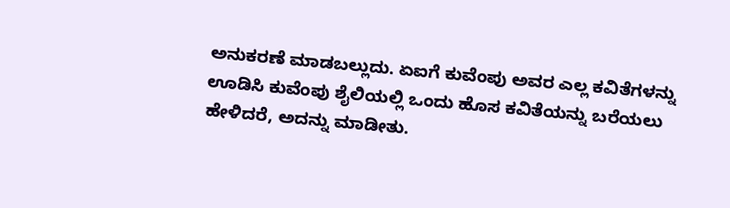ಅನುಕರಣೆ ಮಾಡಬಲ್ಲುದು. ಏಐಗೆ ಕುವೆಂಪು ಅವರ ಎಲ್ಲ ಕವಿತೆಗಳನ್ನು ಊಡಿಸಿ ಕುವೆಂಪು ಶೈಲಿಯಲ್ಲಿ ಒಂದು ಹೊಸ ಕವಿತೆಯನ್ನು ಬರೆಯಲು ಹೇಳಿದರೆ, ಅದನ್ನು ಮಾಡೀತು.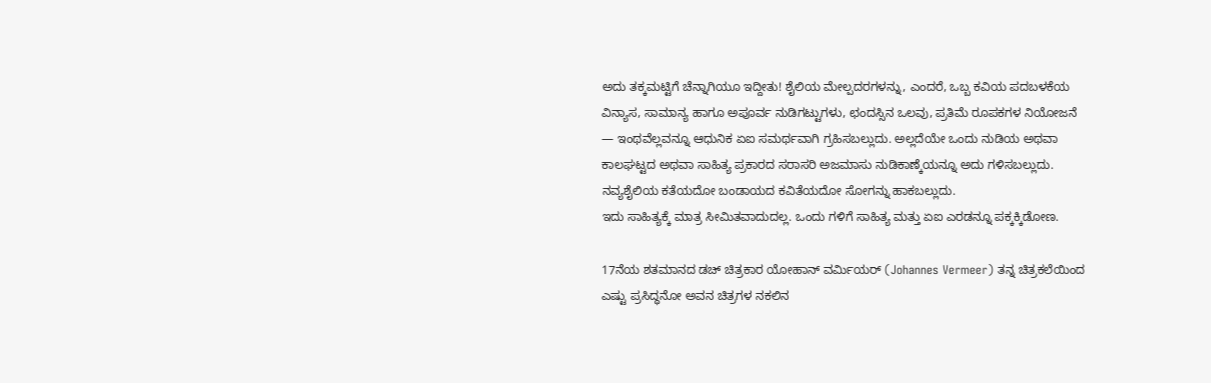ಅದು ತಕ್ಕಮಟ್ಟಿಗೆ ಚೆನ್ನಾಗಿಯೂ ಇದ್ದೀತು! ಶೈಲಿಯ ಮೇಲ್ಪದರಗಳನ್ನು, ಎಂದರೆ, ಒಬ್ಬ ಕವಿಯ ಪದಬಳಕೆಯ ವಿನ್ಯಾಸ, ಸಾಮಾನ್ಯ ಹಾಗೂ ಅಪೂರ್ವ ನುಡಿಗಟ್ಟುಗಳು, ಛಂದಸ್ಸಿನ ಒಲವು, ಪ್ರತಿಮೆ ರೂಪಕಗಳ ನಿಯೋಜನೆ — ಇಂಥವೆಲ್ಲವನ್ನೂ ಆಧುನಿಕ ಏಐ ಸಮರ್ಥವಾಗಿ ಗ್ರಹಿಸಬಲ್ಲುದು. ಅಲ್ಲದೆಯೇ ಒಂದು ನುಡಿಯ ಅಥವಾ ಕಾಲಘಟ್ಟದ ಅಥವಾ ಸಾಹಿತ್ಯ ಪ್ರಕಾರದ ಸರಾಸರಿ ಅಜಮಾಸು ನುಡಿಕಾಣ್ಕೆಯನ್ನೂ ಅದು ಗಳಿಸಬಲ್ಲುದು. ನವ್ಯಶೈಲಿಯ ಕತೆಯದೋ ಬಂಡಾಯದ ಕವಿತೆಯದೋ ಸೋಗನ್ನು ಹಾಕಬಲ್ಲುದು.
ಇದು ಸಾಹಿತ್ಯಕ್ಕೆ ಮಾತ್ರ ಸೀಮಿತವಾದುದಲ್ಲ. ಒಂದು ಗಳಿಗೆ ಸಾಹಿತ್ಯ ಮತ್ತು ಏಐ ಎರಡನ್ನೂ ಪಕ್ಕಕ್ಕಿಡೋಣ.

17ನೆಯ ಶತಮಾನದ ಡಚ್ ಚಿತ್ರಕಾರ ಯೋಹಾನ್ ವರ್ಮಿಯರ್ (Johannes Vermeer) ತನ್ನ ಚಿತ್ರಕಲೆಯಿಂದ ಎಷ್ಟು ಪ್ರಸಿದ್ಧನೋ ಅವನ ಚಿತ್ರಗಳ ನಕಲಿನ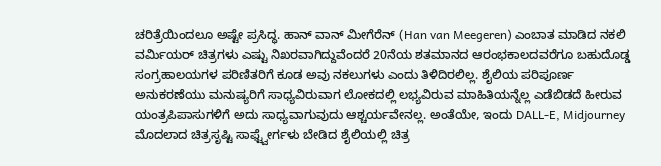ಚರಿತ್ರೆಯಿಂದಲೂ ಅಷ್ಟೇ ಪ್ರಸಿದ್ಧ. ಹಾನ್ ವಾನ್ ಮೀಗೆರೆನ್ (Han van Meegeren) ಎಂಬಾತ ಮಾಡಿದ ನಕಲಿ ವರ್ಮಿಯರ್ ಚಿತ್ರಗಳು ಎಷ್ಟು ನಿಖರವಾಗಿದ್ದುವೆಂದರೆ 20ನೆಯ ಶತಮಾನದ ಆರಂಭಕಾಲದವರೆಗೂ ಬಹುದೊಡ್ಡ ಸಂಗ್ರಹಾಲಯಗಳ ಪರಿಣಿತರಿಗೆ ಕೂಡ ಅವು ನಕಲುಗಳು ಎಂದು ತಿಳಿದಿರಲಿಲ್ಲ. ಶೈಲಿಯ ಪರಿಪೂರ್ಣ ಅನುಕರಣೆಯು ಮನುಷ್ಯರಿಗೆ ಸಾಧ್ಯವಿರುವಾಗ ಲೋಕದಲ್ಲಿ ಲಭ್ಯವಿರುವ ಮಾಹಿತಿಯನ್ನೆಲ್ಲ ಎಡೆಬಿಡದೆ ಹೀರುವ ಯಂತ್ರಪಿಪಾಸುಗಳಿಗೆ ಅದು ಸಾಧ್ಯವಾಗುವುದು ಆಶ್ಚರ್ಯವೇನಲ್ಲ. ಅಂತೆಯೇ, ಇಂದು DALL-E, Midjourney ಮೊದಲಾದ ಚಿತ್ರಸೃಷ್ಟಿ ಸಾಫ್ಟ್ವೇರ್ಗಳು ಬೇಡಿದ ಶೈಲಿಯಲ್ಲಿ ಚಿತ್ರ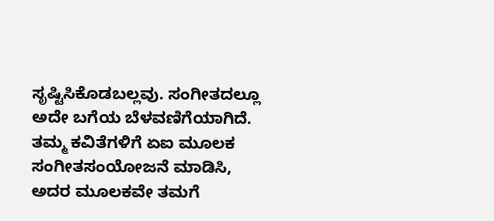ಸೃಷ್ಟಿಸಿಕೊಡಬಲ್ಲವು. ಸಂಗೀತದಲ್ಲೂ ಅದೇ ಬಗೆಯ ಬೆಳವಣಿಗೆಯಾಗಿದೆ. ತಮ್ಮ ಕವಿತೆಗಳಿಗೆ ಏಐ ಮೂಲಕ ಸಂಗೀತಸಂಯೋಜನೆ ಮಾಡಿಸಿ, ಅದರ ಮೂಲಕವೇ ತಮಗೆ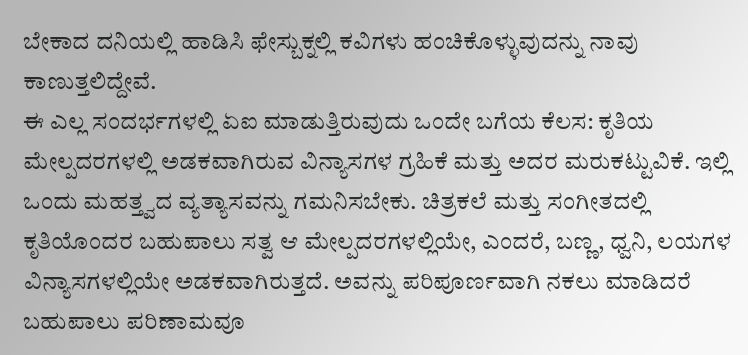ಬೇಕಾದ ದನಿಯಲ್ಲಿ ಹಾಡಿಸಿ ಫೇಸ್ಬುಕ್ನಲ್ಲಿ ಕವಿಗಳು ಹಂಚಿಕೊಳ್ಳುವುದನ್ನು ನಾವು ಕಾಣುತ್ತಲಿದ್ದೇವೆ.
ಈ ಎಲ್ಲ ಸಂದರ್ಭಗಳಲ್ಲಿ ಏಐ ಮಾಡುತ್ತಿರುವುದು ಒಂದೇ ಬಗೆಯ ಕೆಲಸ: ಕೃತಿಯ ಮೇಲ್ಪದರಗಳಲ್ಲಿ ಅಡಕವಾಗಿರುವ ವಿನ್ಯಾಸಗಳ ಗ್ರಹಿಕೆ ಮತ್ತು ಅದರ ಮರುಕಟ್ಟುವಿಕೆ. ಇಲ್ಲಿ ಒಂದು ಮಹತ್ತ್ವದ ವ್ಯತ್ಯಾಸವನ್ನು ಗಮನಿಸಬೇಕು. ಚಿತ್ರಕಲೆ ಮತ್ತು ಸಂಗೀತದಲ್ಲಿ ಕೃತಿಯೊಂದರ ಬಹುಪಾಲು ಸತ್ವ ಆ ಮೇಲ್ಪದರಗಳಲ್ಲಿಯೇ, ಎಂದರೆ, ಬಣ್ಣ, ಧ್ವನಿ, ಲಯಗಳ ವಿನ್ಯಾಸಗಳಲ್ಲಿಯೇ ಅಡಕವಾಗಿರುತ್ತದೆ. ಅವನ್ನು ಪರಿಪೂರ್ಣವಾಗಿ ನಕಲು ಮಾಡಿದರೆ ಬಹುಪಾಲು ಪರಿಣಾಮವೂ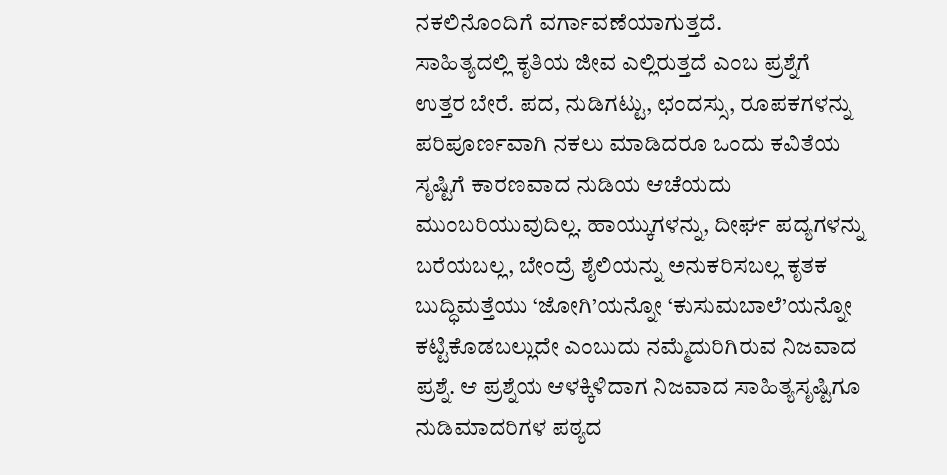ನಕಲಿನೊಂದಿಗೆ ವರ್ಗಾವಣೆಯಾಗುತ್ತದೆ.
ಸಾಹಿತ್ಯದಲ್ಲಿ ಕೃತಿಯ ಜೀವ ಎಲ್ಲಿರುತ್ತದೆ ಎಂಬ ಪ್ರಶ್ನೆಗೆ ಉತ್ತರ ಬೇರೆ. ಪದ, ನುಡಿಗಟ್ಟು, ಛಂದಸ್ಸು, ರೂಪಕಗಳನ್ನು ಪರಿಪೂರ್ಣವಾಗಿ ನಕಲು ಮಾಡಿದರೂ ಒಂದು ಕವಿತೆಯ ಸೃಷ್ಟಿಗೆ ಕಾರಣವಾದ ನುಡಿಯ ಆಚೆಯದು ಮುಂಬರಿಯುವುದಿಲ್ಲ. ಹಾಯ್ಕುಗಳನ್ನು, ದೀರ್ಘ ಪದ್ಯಗಳನ್ನು ಬರೆಯಬಲ್ಲ, ಬೇಂದ್ರೆ ಶೈಲಿಯನ್ನು ಅನುಕರಿಸಬಲ್ಲ ಕೃತಕ ಬುದ್ಧಿಮತ್ತೆಯು ‘ಜೋಗಿ’ಯನ್ನೋ ‘ಕುಸುಮಬಾಲೆ’ಯನ್ನೋ ಕಟ್ಟಿಕೊಡಬಲ್ಲುದೇ ಎಂಬುದು ನಮ್ಮೆದುರಿಗಿರುವ ನಿಜವಾದ ಪ್ರಶ್ನೆ. ಆ ಪ್ರಶ್ನೆಯ ಆಳಕ್ಕಿಳಿದಾಗ ನಿಜವಾದ ಸಾಹಿತ್ಯಸೃಷ್ಟಿಗೂ ನುಡಿಮಾದರಿಗಳ ಪಠ್ಯದ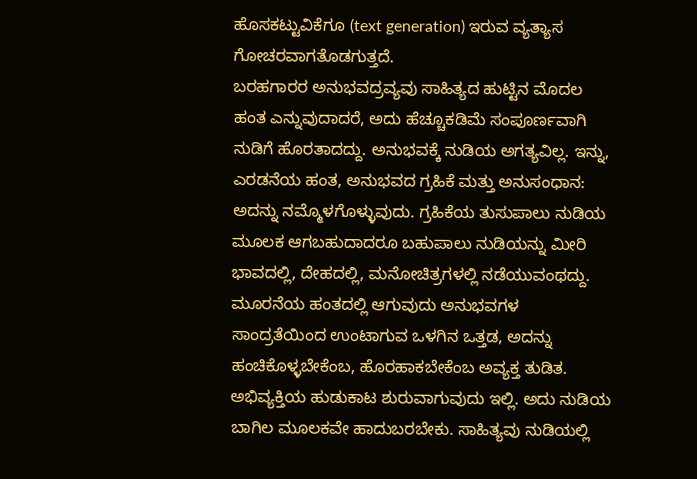ಹೊಸಕಟ್ಟುವಿಕೆಗೂ (text generation) ಇರುವ ವ್ಯತ್ಯಾಸ ಗೋಚರವಾಗತೊಡಗುತ್ತದೆ.
ಬರಹಗಾರರ ಅನುಭವದ್ರವ್ಯವು ಸಾಹಿತ್ಯದ ಹುಟ್ಟಿನ ಮೊದಲ ಹಂತ ಎನ್ನುವುದಾದರೆ, ಅದು ಹೆಚ್ಚೂಕಡಿಮೆ ಸಂಪೂರ್ಣವಾಗಿ ನುಡಿಗೆ ಹೊರತಾದದ್ದು. ಅನುಭವಕ್ಕೆ ನುಡಿಯ ಅಗತ್ಯವಿಲ್ಲ. ಇನ್ನು, ಎರಡನೆಯ ಹಂತ, ಅನುಭವದ ಗ್ರಹಿಕೆ ಮತ್ತು ಅನುಸಂಧಾನ: ಅದನ್ನು ನಮ್ಮೊಳಗೊಳ್ಳುವುದು. ಗ್ರಹಿಕೆಯ ತುಸುಪಾಲು ನುಡಿಯ ಮೂಲಕ ಆಗಬಹುದಾದರೂ ಬಹುಪಾಲು ನುಡಿಯನ್ನು ಮೀರಿ ಭಾವದಲ್ಲಿ, ದೇಹದಲ್ಲಿ, ಮನೋಚಿತ್ರಗಳಲ್ಲಿ ನಡೆಯುವಂಥದ್ದು. ಮೂರನೆಯ ಹಂತದಲ್ಲಿ ಆಗುವುದು ಅನುಭವಗಳ ಸಾಂದ್ರತೆಯಿಂದ ಉಂಟಾಗುವ ಒಳಗಿನ ಒತ್ತಡ, ಅದನ್ನು ಹಂಚಿಕೊಳ್ಳಬೇಕೆಂಬ, ಹೊರಹಾಕಬೇಕೆಂಬ ಅವ್ಯಕ್ತ ತುಡಿತ. ಅಭಿವ್ಯಕ್ತಿಯ ಹುಡುಕಾಟ ಶುರುವಾಗುವುದು ಇಲ್ಲಿ. ಅದು ನುಡಿಯ ಬಾಗಿಲ ಮೂಲಕವೇ ಹಾದುಬರಬೇಕು. ಸಾಹಿತ್ಯವು ನುಡಿಯಲ್ಲಿ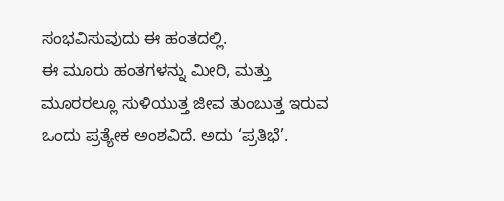ಸಂಭವಿಸುವುದು ಈ ಹಂತದಲ್ಲಿ.
ಈ ಮೂರು ಹಂತಗಳನ್ನು ಮೀರಿ, ಮತ್ತು ಮೂರರಲ್ಲೂ ಸುಳಿಯುತ್ತ ಜೀವ ತುಂಬುತ್ತ ಇರುವ ಒಂದು ಪ್ರತ್ಯೇಕ ಅಂಶವಿದೆ. ಅದು ‘ಪ್ರತಿಭೆ’.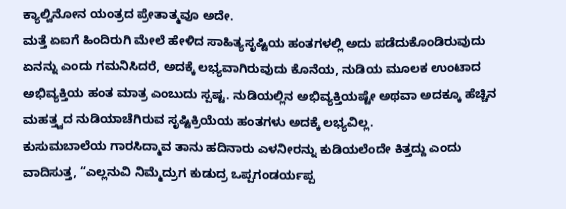ಕ್ಯಾಲ್ವಿನೋನ ಯಂತ್ರದ ಪ್ರೇತಾತ್ಮವೂ ಅದೇ.
ಮತ್ತೆ ಏಐಗೆ ಹಿಂದಿರುಗಿ ಮೇಲೆ ಹೇಳಿದ ಸಾಹಿತ್ಯಸೃಷ್ಟಿಯ ಹಂತಗಳಲ್ಲಿ ಅದು ಪಡೆದುಕೊಂಡಿರುವುದು ಏನನ್ನು ಎಂದು ಗಮನಿಸಿದರೆ, ಅದಕ್ಕೆ ಲಭ್ಯವಾಗಿರುವುದು ಕೊನೆಯ, ನುಡಿಯ ಮೂಲಕ ಉಂಟಾದ ಅಭಿವ್ಯಕ್ತಿಯ ಹಂತ ಮಾತ್ರ ಎಂಬುದು ಸ್ಪಷ್ಟ. ನುಡಿಯಲ್ಲಿನ ಅಭಿವ್ಯಕ್ತಿಯಷ್ಟೇ ಅಥವಾ ಅದಕ್ಕೂ ಹೆಚ್ಚಿನ ಮಹತ್ತ್ವದ ನುಡಿಯಾಚೆಗಿರುವ ಸೃಷ್ಟಿಕ್ರಿಯೆಯ ಹಂತಗಳು ಅದಕ್ಕೆ ಲಭ್ಯವಿಲ್ಲ.
ಕುಸುಮಬಾಲೆಯ ಗಾರಸಿದ್ಮಾವ ತಾನು ಹದಿನಾರು ಎಳನೀರನ್ನು ಕುಡಿಯಲೆಂದೇ ಕಿತ್ತದ್ದು ಎಂದು ವಾದಿಸುತ್ತ, “ಎಲ್ಲನುವಿ ನಿಮ್ಮೆದ್ರುಗ ಕುಡುದ್ರ ಒಪ್ಪಗಂಡರ್ಯಪ್ಪ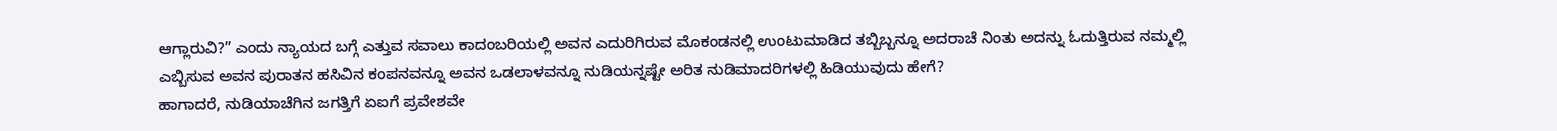ಆಗ್ಲಾರುವಿ?” ಎಂದು ನ್ಯಾಯದ ಬಗ್ಗೆ ಎತ್ತುವ ಸವಾಲು ಕಾದಂಬರಿಯಲ್ಲಿ ಅವನ ಎದುರಿಗಿರುವ ಮೊಕಂಡನಲ್ಲಿ ಉಂಟುಮಾಡಿದ ತಬ್ಬಿಬ್ಬನ್ನೂ ಅದರಾಚೆ ನಿಂತು ಅದನ್ನು ಓದುತ್ತಿರುವ ನಮ್ಮಲ್ಲಿ ಎಬ್ಬಿಸುವ ಅವನ ಪುರಾತನ ಹಸಿವಿನ ಕಂಪನವನ್ನೂ ಅವನ ಒಡಲಾಳವನ್ನೂ ನುಡಿಯನ್ನಷ್ಟೇ ಅರಿತ ನುಡಿಮಾದರಿಗಳಲ್ಲಿ ಹಿಡಿಯುವುದು ಹೇಗೆ?
ಹಾಗಾದರೆ, ನುಡಿಯಾಚೆಗಿನ ಜಗತ್ತಿಗೆ ಏಐಗೆ ಪ್ರವೇಶವೇ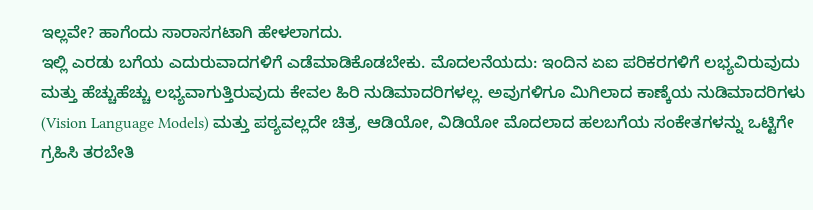ಇಲ್ಲವೇ? ಹಾಗೆಂದು ಸಾರಾಸಗಟಾಗಿ ಹೇಳಲಾಗದು.
ಇಲ್ಲಿ ಎರಡು ಬಗೆಯ ಎದುರುವಾದಗಳಿಗೆ ಎಡೆಮಾಡಿಕೊಡಬೇಕು. ಮೊದಲನೆಯದು: ಇಂದಿನ ಏಐ ಪರಿಕರಗಳಿಗೆ ಲಭ್ಯವಿರುವುದು ಮತ್ತು ಹೆಚ್ಚುಹೆಚ್ಚು ಲಭ್ಯವಾಗುತ್ತಿರುವುದು ಕೇವಲ ಹಿರಿ ನುಡಿಮಾದರಿಗಳಲ್ಲ. ಅವುಗಳಿಗೂ ಮಿಗಿಲಾದ ಕಾಣ್ಕೆಯ ನುಡಿಮಾದರಿಗಳು (Vision Language Models) ಮತ್ತು ಪಠ್ಯವಲ್ಲದೇ ಚಿತ್ರ, ಆಡಿಯೋ, ವಿಡಿಯೋ ಮೊದಲಾದ ಹಲಬಗೆಯ ಸಂಕೇತಗಳನ್ನು ಒಟ್ಟಿಗೇ ಗ್ರಹಿಸಿ ತರಬೇತಿ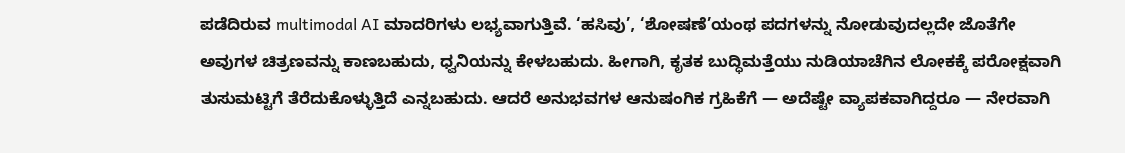ಪಡೆದಿರುವ multimodal AI ಮಾದರಿಗಳು ಲಭ್ಯವಾಗುತ್ತಿವೆ. ‘ಹಸಿವು’, ‘ಶೋಷಣೆ’ಯಂಥ ಪದಗಳನ್ನು ನೋಡುವುದಲ್ಲದೇ ಜೊತೆಗೇ ಅವುಗಳ ಚಿತ್ರಣವನ್ನು ಕಾಣಬಹುದು, ಧ್ವನಿಯನ್ನು ಕೇಳಬಹುದು. ಹೀಗಾಗಿ, ಕೃತಕ ಬುದ್ಧಿಮತ್ತೆಯು ನುಡಿಯಾಚೆಗಿನ ಲೋಕಕ್ಕೆ ಪರೋಕ್ಷವಾಗಿ ತುಸುಮಟ್ಟಿಗೆ ತೆರೆದುಕೊಳ್ಳುತ್ತಿದೆ ಎನ್ನಬಹುದು. ಆದರೆ ಅನುಭವಗಳ ಆನುಷಂಗಿಕ ಗ್ರಹಿಕೆಗೆ — ಅದೆಷ್ಟೇ ವ್ಯಾಪಕವಾಗಿದ್ದರೂ — ನೇರವಾಗಿ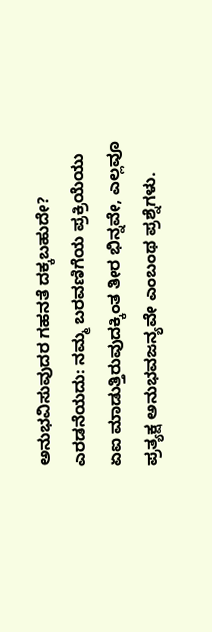ಅನುಭವಿಸುವುದರ ಗಹನತೆ ದಕ್ಕಬಹುದೇ?
ಎರಡನೆಯದು: ನಮ್ಮ ಬರವಣಿಗೆಯ ಪ್ರಕ್ರಿಯೆಯು ಏಐ ಮಾಡುತ್ತಿರುವುದಕ್ಕಿಂತ ತೀರ ಭಿನ್ನವೇ, ಎಲ್ಲವೂ ಪ್ರತ್ಯಕ್ಷ ಅನುಭವಜನ್ಯವೇ ಎಂಬಂಥ ಪ್ರಶ್ನೆಗಳು.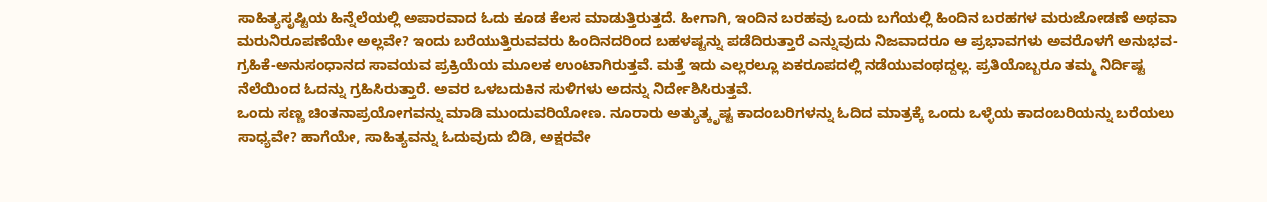ಸಾಹಿತ್ಯಸೃಷ್ಟಿಯ ಹಿನ್ನೆಲೆಯಲ್ಲಿ ಅಪಾರವಾದ ಓದು ಕೂಡ ಕೆಲಸ ಮಾಡುತ್ತಿರುತ್ತದೆ. ಹೀಗಾಗಿ, ಇಂದಿನ ಬರಹವು ಒಂದು ಬಗೆಯಲ್ಲಿ ಹಿಂದಿನ ಬರಹಗಳ ಮರುಜೋಡಣೆ ಅಥವಾ ಮರುನಿರೂಪಣೆಯೇ ಅಲ್ಲವೇ? ಇಂದು ಬರೆಯುತ್ತಿರುವವರು ಹಿಂದಿನದರಿಂದ ಬಹಳಷ್ಟನ್ನು ಪಡೆದಿರುತ್ತಾರೆ ಎನ್ನುವುದು ನಿಜವಾದರೂ ಆ ಪ್ರಭಾವಗಳು ಅವರೊಳಗೆ ಅನುಭವ-ಗ್ರಹಿಕೆ-ಅನುಸಂಧಾನದ ಸಾವಯವ ಪ್ರಕ್ರಿಯೆಯ ಮೂಲಕ ಉಂಟಾಗಿರುತ್ತವೆ. ಮತ್ತೆ ಇದು ಎಲ್ಲರಲ್ಲೂ ಏಕರೂಪದಲ್ಲಿ ನಡೆಯುವಂಥದ್ದಲ್ಲ. ಪ್ರತಿಯೊಬ್ಬರೂ ತಮ್ಮ ನಿರ್ದಿಷ್ಟ ನೆಲೆಯಿಂದ ಓದನ್ನು ಗ್ರಹಿಸಿರುತ್ತಾರೆ. ಅವರ ಒಳಬದುಕಿನ ಸುಳಿಗಳು ಅದನ್ನು ನಿರ್ದೇಶಿಸಿರುತ್ತವೆ.
ಒಂದು ಸಣ್ಣ ಚಿಂತನಾಪ್ರಯೋಗವನ್ನು ಮಾಡಿ ಮುಂದುವರಿಯೋಣ. ನೂರಾರು ಅತ್ಯುತ್ಕೃಷ್ಟ ಕಾದಂಬರಿಗಳನ್ನು ಓದಿದ ಮಾತ್ರಕ್ಕೆ ಒಂದು ಒಳ್ಳೆಯ ಕಾದಂಬರಿಯನ್ನು ಬರೆಯಲು ಸಾಧ್ಯವೇ? ಹಾಗೆಯೇ, ಸಾಹಿತ್ಯವನ್ನು ಓದುವುದು ಬಿಡಿ, ಅಕ್ಷರವೇ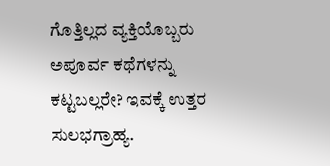ಗೊತ್ತಿಲ್ಲದ ವ್ಯಕ್ತಿಯೊಬ್ಬರು ಅಪೂರ್ವ ಕಥೆಗಳನ್ನು ಕಟ್ಟಬಲ್ಲರೇ? ಇವಕ್ಕೆ ಉತ್ತರ ಸುಲಭಗ್ರಾಹ್ಯ.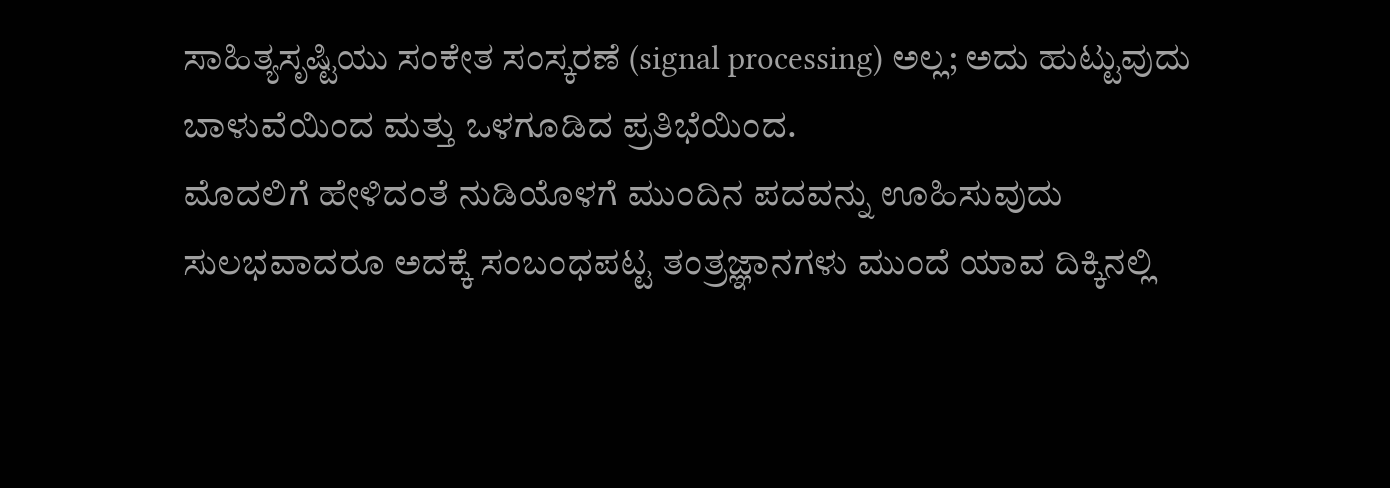ಸಾಹಿತ್ಯಸೃಷ್ಟಿಯು ಸಂಕೇತ ಸಂಸ್ಕರಣೆ (signal processing) ಅಲ್ಲ; ಅದು ಹುಟ್ಟುವುದು ಬಾಳುವೆಯಿಂದ ಮತ್ತು ಒಳಗೂಡಿದ ಪ್ರತಿಭೆಯಿಂದ.
ಮೊದಲಿಗೆ ಹೇಳಿದಂತೆ ನುಡಿಯೊಳಗೆ ಮುಂದಿನ ಪದವನ್ನು ಊಹಿಸುವುದು ಸುಲಭವಾದರೂ ಅದಕ್ಕೆ ಸಂಬಂಧಪಟ್ಟ ತಂತ್ರಜ್ಞಾನಗಳು ಮುಂದೆ ಯಾವ ದಿಕ್ಕಿನಲ್ಲಿ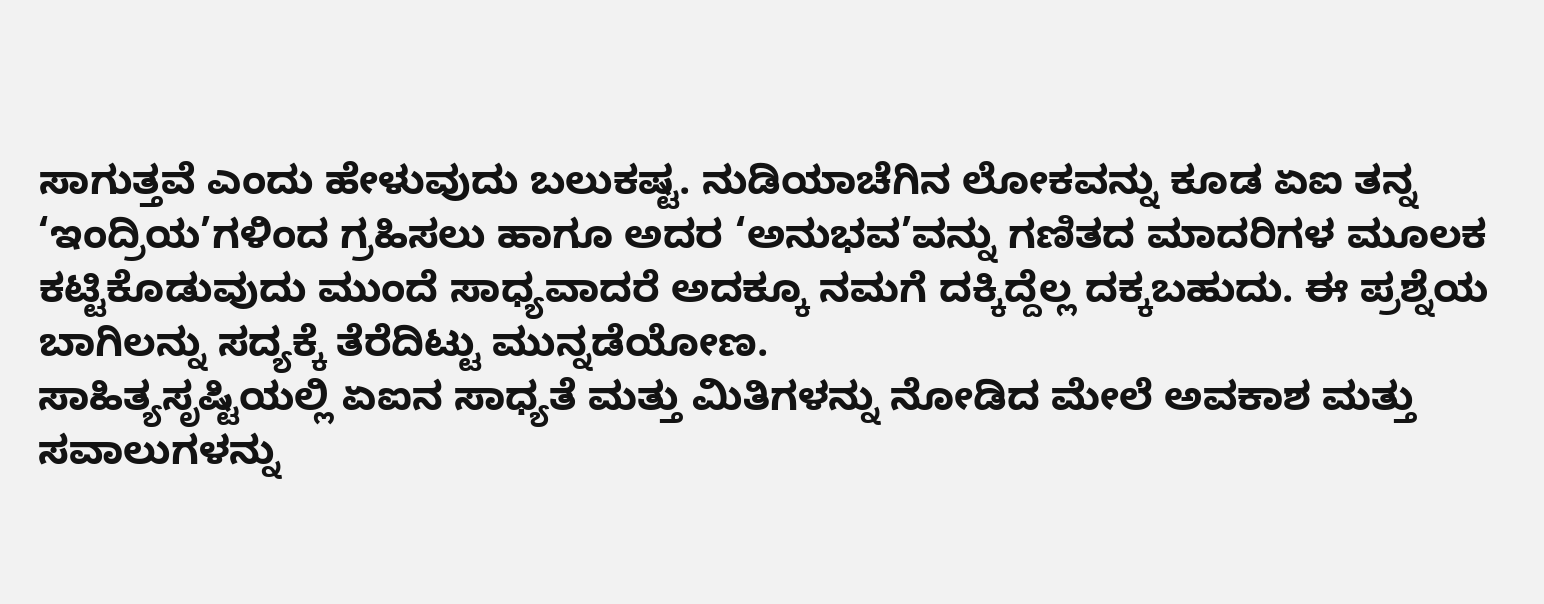ಸಾಗುತ್ತವೆ ಎಂದು ಹೇಳುವುದು ಬಲುಕಷ್ಟ. ನುಡಿಯಾಚೆಗಿನ ಲೋಕವನ್ನು ಕೂಡ ಏಐ ತನ್ನ ‘ಇಂದ್ರಿಯ’ಗಳಿಂದ ಗ್ರಹಿಸಲು ಹಾಗೂ ಅದರ ‘ಅನುಭವ’ವನ್ನು ಗಣಿತದ ಮಾದರಿಗಳ ಮೂಲಕ ಕಟ್ಟಿಕೊಡುವುದು ಮುಂದೆ ಸಾಧ್ಯವಾದರೆ ಅದಕ್ಕೂ ನಮಗೆ ದಕ್ಕಿದ್ದೆಲ್ಲ ದಕ್ಕಬಹುದು. ಈ ಪ್ರಶ್ನೆಯ ಬಾಗಿಲನ್ನು ಸದ್ಯಕ್ಕೆ ತೆರೆದಿಟ್ಟು ಮುನ್ನಡೆಯೋಣ.
ಸಾಹಿತ್ಯಸೃಷ್ಟಿಯಲ್ಲಿ ಏಐನ ಸಾಧ್ಯತೆ ಮತ್ತು ಮಿತಿಗಳನ್ನು ನೋಡಿದ ಮೇಲೆ ಅವಕಾಶ ಮತ್ತು ಸವಾಲುಗಳನ್ನು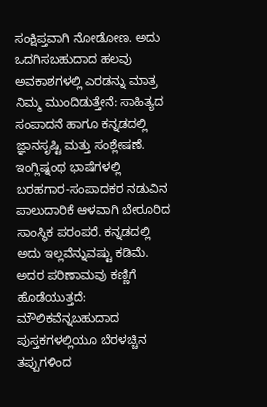ಸಂಕ್ಷಿಪ್ತವಾಗಿ ನೋಡೋಣ. ಅದು ಒದಗಿಸಬಹುದಾದ ಹಲವು ಅವಕಾಶಗಳಲ್ಲಿ ಎರಡನ್ನು ಮಾತ್ರ ನಿಮ್ಮ ಮುಂದಿಡುತ್ತೇನೆ: ಸಾಹಿತ್ಯದ ಸಂಪಾದನೆ ಹಾಗೂ ಕನ್ನಡದಲ್ಲಿ ಜ್ಞಾನಸೃಷ್ಟಿ ಮತ್ತು ಸಂಶ್ಲೇಷಣೆ.
ಇಂಗ್ಲಿಷ್ನಂಥ ಭಾಷೆಗಳಲ್ಲಿ ಬರಹಗಾರ-ಸಂಪಾದಕರ ನಡುವಿನ ಪಾಲುದಾರಿಕೆ ಆಳವಾಗಿ ಬೇರೂರಿದ ಸಾಂಸ್ಥಿಕ ಪರಂಪರೆ. ಕನ್ನಡದಲ್ಲಿ ಅದು ಇಲ್ಲವೆನ್ನುವಷ್ಟು ಕಡಿಮೆ. ಅದರ ಪರಿಣಾಮವು ಕಣ್ಣಿಗೆ ಹೊಡೆಯುತ್ತದೆ: ಮೌಲಿಕವೆನ್ನಬಹುದಾದ ಪುಸ್ತಕಗಳಲ್ಲಿಯೂ ಬೆರಳಚ್ಚಿನ ತಪ್ಪುಗಳಿಂದ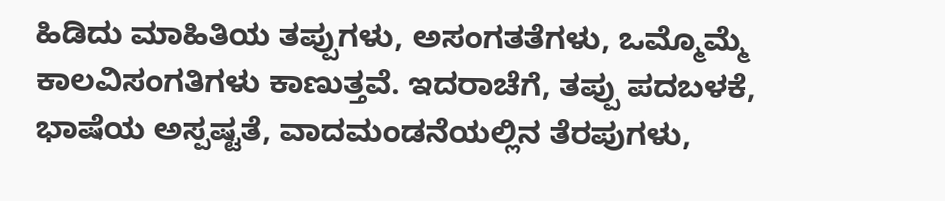ಹಿಡಿದು ಮಾಹಿತಿಯ ತಪ್ಪುಗಳು, ಅಸಂಗತತೆಗಳು, ಒಮ್ಮೊಮ್ಮೆ ಕಾಲವಿಸಂಗತಿಗಳು ಕಾಣುತ್ತವೆ. ಇದರಾಚೆಗೆ, ತಪ್ಪು ಪದಬಳಕೆ, ಭಾಷೆಯ ಅಸ್ಪಷ್ಟತೆ, ವಾದಮಂಡನೆಯಲ್ಲಿನ ತೆರಪುಗಳು,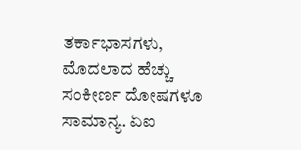ತರ್ಕಾಭಾಸಗಳು, ಮೊದಲಾದ ಹೆಚ್ಚು ಸಂಕೀರ್ಣ ದೋಷಗಳೂ ಸಾಮಾನ್ಯ. ಏಐ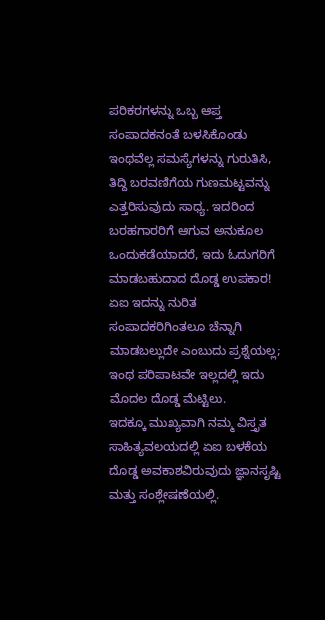ಪರಿಕರಗಳನ್ನು ಒಬ್ಬ ಆಪ್ತ ಸಂಪಾದಕನಂತೆ ಬಳಸಿಕೊಂಡು ಇಂಥವೆಲ್ಲ ಸಮಸ್ಯೆಗಳನ್ನು ಗುರುತಿಸಿ, ತಿದ್ದಿ ಬರವಣಿಗೆಯ ಗುಣಮಟ್ಟವನ್ನು ಎತ್ತರಿಸುವುದು ಸಾಧ್ಯ. ಇದರಿಂದ ಬರಹಗಾರರಿಗೆ ಆಗುವ ಅನುಕೂಲ ಒಂದುಕಡೆಯಾದರೆ, ಇದು ಓದುಗರಿಗೆ ಮಾಡಬಹುದಾದ ದೊಡ್ಡ ಉಪಕಾರ! ಏಐ ಇದನ್ನು ನುರಿತ ಸಂಪಾದಕರಿಗಿಂತಲೂ ಚೆನ್ನಾಗಿ ಮಾಡಬಲ್ಲುದೇ ಎಂಬುದು ಪ್ರಶ್ನೆಯಲ್ಲ; ಇಂಥ ಪರಿಪಾಟವೇ ಇಲ್ಲದಲ್ಲಿ ಇದು ಮೊದಲ ದೊಡ್ಡ ಮೆಟ್ಟಿಲು.
ಇದಕ್ಕೂ ಮುಖ್ಯವಾಗಿ ನಮ್ಮ ವಿಸ್ತೃತ ಸಾಹಿತ್ಯವಲಯದಲ್ಲಿ ಏಐ ಬಳಕೆಯ ದೊಡ್ಡ ಅವಕಾಶವಿರುವುದು ಜ್ಞಾನಸೃಷ್ಟಿ ಮತ್ತು ಸಂಶ್ಲೇಷಣೆಯಲ್ಲಿ.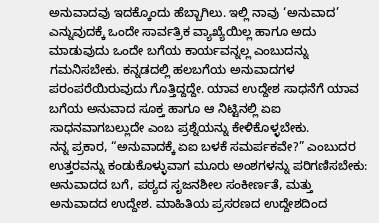ಅನುವಾದವು ಇದಕ್ಕೊಂದು ಹೆಬ್ಬಾಗಿಲು. ಇಲ್ಲಿ ನಾವು ‘ಅನುವಾದ’ ಎನ್ನುವುದಕ್ಕೆ ಒಂದೇ ಸಾರ್ವತ್ರಿಕ ವ್ಯಾಖ್ಯೆಯಿಲ್ಲ ಹಾಗೂ ಅದು ಮಾಡುವುದು ಒಂದೇ ಬಗೆಯ ಕಾರ್ಯವನ್ನಲ್ಲ ಎಂಬುದನ್ನು ಗಮನಿಸಬೇಕು. ಕನ್ನಡದಲ್ಲಿ ಹಲಬಗೆಯ ಅನುವಾದಗಳ ಪರಂಪರೆಯಿರುವುದು ಗೊತ್ತಿದ್ದದ್ದೇ. ಯಾವ ಉದ್ದೇಶ ಸಾಧನೆಗೆ ಯಾವ ಬಗೆಯ ಅನುವಾದ ಸೂಕ್ತ ಹಾಗೂ ಆ ನಿಟ್ಟಿನಲ್ಲಿ ಏಐ ಸಾಧನವಾಗಬಲ್ಲುದೇ ಎಂಬ ಪ್ರಶ್ನೆಯನ್ನು ಕೇಳಿಕೊಳ್ಳಬೇಕು.
ನನ್ನ ಪ್ರಕಾರ, “ಅನುವಾದಕ್ಕೆ ಏಐ ಬಳಕೆ ಸಮರ್ಪಕವೇ?” ಎಂಬುದರ ಉತ್ತರವನ್ನು ಕಂಡುಕೊಳ್ಳುವಾಗ ಮೂರು ಅಂಶಗಳನ್ನು ಪರಿಗಣಿಸಬೇಕು: ಅನುವಾದದ ಬಗೆ, ಪಠ್ಯದ ಸೃಜನಶೀಲ ಸಂಕೀರ್ಣತೆ, ಮತ್ತು ಅನುವಾದದ ಉದ್ದೇಶ. ಮಾಹಿತಿಯ ಪ್ರಸರಣದ ಉದ್ದೇಶದಿಂದ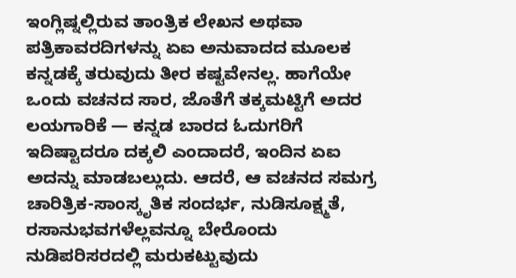ಇಂಗ್ಲಿಷ್ನಲ್ಲಿರುವ ತಾಂತ್ರಿಕ ಲೇಖನ ಅಥವಾ ಪತ್ರಿಕಾವರದಿಗಳನ್ನು ಏಐ ಅನುವಾದದ ಮೂಲಕ ಕನ್ನಡಕ್ಕೆ ತರುವುದು ತೀರ ಕಷ್ಟವೇನಲ್ಲ. ಹಾಗೆಯೇ ಒಂದು ವಚನದ ಸಾರ, ಜೊತೆಗೆ ತಕ್ಕಮಟ್ಟಿಗೆ ಅದರ ಲಯಗಾರಿಕೆ — ಕನ್ನಡ ಬಾರದ ಓದುಗರಿಗೆ ಇದಿಷ್ಟಾದರೂ ದಕ್ಕಲಿ ಎಂದಾದರೆ, ಇಂದಿನ ಏಐ ಅದನ್ನು ಮಾಡಬಲ್ಲುದು. ಆದರೆ, ಆ ವಚನದ ಸಮಗ್ರ ಚಾರಿತ್ರಿಕ-ಸಾಂಸ್ಕೃತಿಕ ಸಂದರ್ಭ, ನುಡಿಸೂಕ್ಷ್ಮತೆ, ರಸಾನುಭವಗಳೆಲ್ಲವನ್ನೂ ಬೇರೊಂದು ನುಡಿಪರಿಸರದಲ್ಲಿ ಮರುಕಟ್ಟುವುದು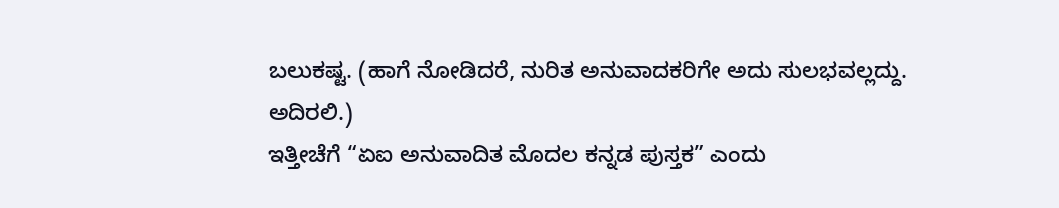ಬಲುಕಷ್ಟ. (ಹಾಗೆ ನೋಡಿದರೆ, ನುರಿತ ಅನುವಾದಕರಿಗೇ ಅದು ಸುಲಭವಲ್ಲದ್ದು. ಅದಿರಲಿ.)
ಇತ್ತೀಚೆಗೆ “ಏಐ ಅನುವಾದಿತ ಮೊದಲ ಕನ್ನಡ ಪುಸ್ತಕ” ಎಂದು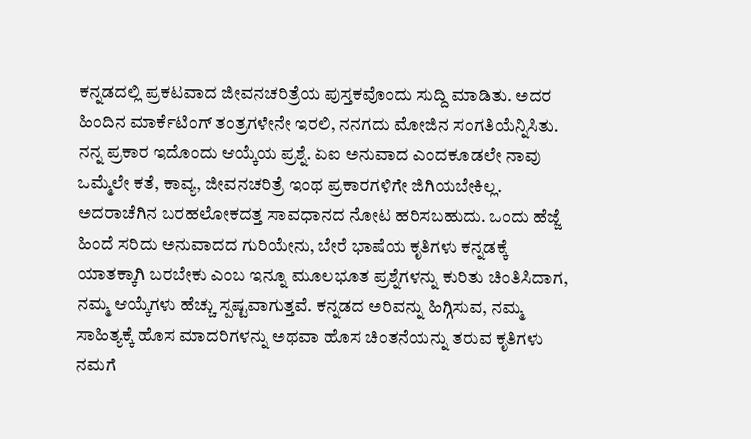ಕನ್ನಡದಲ್ಲಿ ಪ್ರಕಟವಾದ ಜೀವನಚರಿತ್ರೆಯ ಪುಸ್ತಕವೊಂದು ಸುದ್ದಿ ಮಾಡಿತು. ಅದರ ಹಿಂದಿನ ಮಾರ್ಕೆಟಿಂಗ್ ತಂತ್ರಗಳೇನೇ ಇರಲಿ, ನನಗದು ಮೋಜಿನ ಸಂಗತಿಯೆನ್ನಿಸಿತು. ನನ್ನ ಪ್ರಕಾರ ಇದೊಂದು ಆಯ್ಕೆಯ ಪ್ರಶ್ನೆ. ಏಐ ಅನುವಾದ ಎಂದಕೂಡಲೇ ನಾವು ಒಮ್ಮೆಲೇ ಕತೆ, ಕಾವ್ಯ, ಜೀವನಚರಿತ್ರೆ ಇಂಥ ಪ್ರಕಾರಗಳಿಗೇ ಜಿಗಿಯಬೇಕಿಲ್ಲ. ಅದರಾಚೆಗಿನ ಬರಹಲೋಕದತ್ತ ಸಾವಧಾನದ ನೋಟ ಹರಿಸಬಹುದು. ಒಂದು ಹೆಜ್ಜೆ ಹಿಂದೆ ಸರಿದು ಅನುವಾದದ ಗುರಿಯೇನು, ಬೇರೆ ಭಾಷೆಯ ಕೃತಿಗಳು ಕನ್ನಡಕ್ಕೆ ಯಾತಕ್ಕಾಗಿ ಬರಬೇಕು ಎಂಬ ಇನ್ನೂ ಮೂಲಭೂತ ಪ್ರಶ್ನೆಗಳನ್ನು ಕುರಿತು ಚಿಂತಿಸಿದಾಗ, ನಮ್ಮ ಆಯ್ಕೆಗಳು ಹೆಚ್ಚು ಸ್ಪಷ್ಟವಾಗುತ್ತವೆ. ಕನ್ನಡದ ಅರಿವನ್ನು ಹಿಗ್ಗಿಸುವ, ನಮ್ಮ ಸಾಹಿತ್ಯಕ್ಕೆ ಹೊಸ ಮಾದರಿಗಳನ್ನು ಅಥವಾ ಹೊಸ ಚಿಂತನೆಯನ್ನು ತರುವ ಕೃತಿಗಳು ನಮಗೆ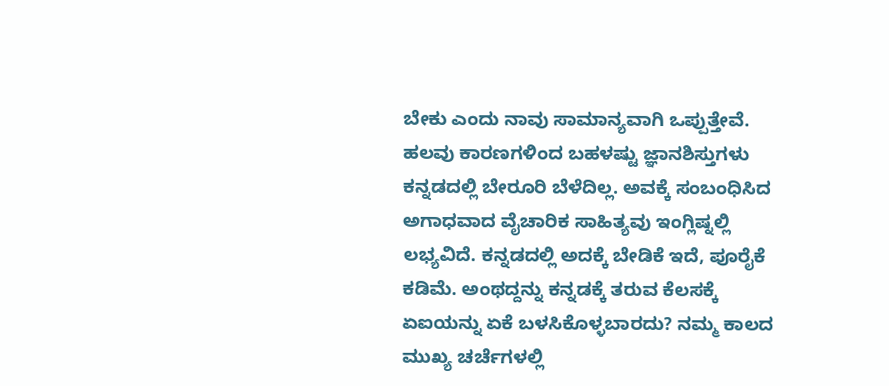ಬೇಕು ಎಂದು ನಾವು ಸಾಮಾನ್ಯವಾಗಿ ಒಪ್ಪುತ್ತೇವೆ. ಹಲವು ಕಾರಣಗಳಿಂದ ಬಹಳಷ್ಟು ಜ್ಞಾನಶಿಸ್ತುಗಳು ಕನ್ನಡದಲ್ಲಿ ಬೇರೂರಿ ಬೆಳೆದಿಲ್ಲ. ಅವಕ್ಕೆ ಸಂಬಂಧಿಸಿದ ಅಗಾಧವಾದ ವೈಚಾರಿಕ ಸಾಹಿತ್ಯವು ಇಂಗ್ಲಿಷ್ನಲ್ಲಿ ಲಭ್ಯವಿದೆ. ಕನ್ನಡದಲ್ಲಿ ಅದಕ್ಕೆ ಬೇಡಿಕೆ ಇದೆ, ಪೂರೈಕೆ ಕಡಿಮೆ. ಅಂಥದ್ದನ್ನು ಕನ್ನಡಕ್ಕೆ ತರುವ ಕೆಲಸಕ್ಕೆ ಏಐಯನ್ನು ಏಕೆ ಬಳಸಿಕೊಳ್ಳಬಾರದು? ನಮ್ಮ ಕಾಲದ ಮುಖ್ಯ ಚರ್ಚೆಗಳಲ್ಲಿ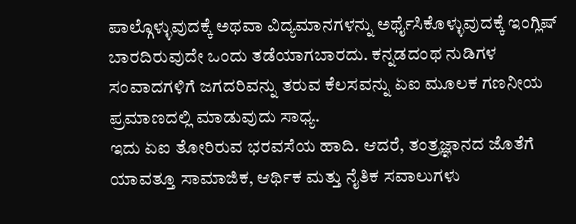ಪಾಲ್ಗೊಳ್ಳುವುದಕ್ಕೆ ಅಥವಾ ವಿದ್ಯಮಾನಗಳನ್ನು ಅರ್ಥೈಸಿಕೊಳ್ಳುವುದಕ್ಕೆ ಇಂಗ್ಲಿಷ್ ಬಾರದಿರುವುದೇ ಒಂದು ತಡೆಯಾಗಬಾರದು. ಕನ್ನಡದಂಥ ನುಡಿಗಳ ಸಂವಾದಗಳಿಗೆ ಜಗದರಿವನ್ನು ತರುವ ಕೆಲಸವನ್ನು ಏಐ ಮೂಲಕ ಗಣನೀಯ ಪ್ರಮಾಣದಲ್ಲಿ ಮಾಡುವುದು ಸಾಧ್ಯ.
ಇದು ಏಐ ತೋರಿರುವ ಭರವಸೆಯ ಹಾದಿ. ಆದರೆ, ತಂತ್ರಜ್ಞಾನದ ಜೊತೆಗೆ ಯಾವತ್ತೂ ಸಾಮಾಜಿಕ, ಆರ್ಥಿಕ ಮತ್ತು ನೈತಿಕ ಸವಾಲುಗಳು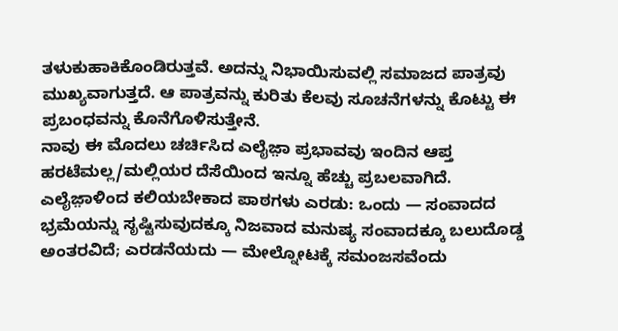ತಳುಕುಹಾಕಿಕೊಂಡಿರುತ್ತವೆ. ಅದನ್ನು ನಿಭಾಯಿಸುವಲ್ಲಿ ಸಮಾಜದ ಪಾತ್ರವು ಮುಖ್ಯವಾಗುತ್ತದೆ. ಆ ಪಾತ್ರವನ್ನು ಕುರಿತು ಕೆಲವು ಸೂಚನೆಗಳನ್ನು ಕೊಟ್ಟು ಈ ಪ್ರಬಂಧವನ್ನು ಕೊನೆಗೊಳಿಸುತ್ತೇನೆ.
ನಾವು ಈ ಮೊದಲು ಚರ್ಚಿಸಿದ ಎಲೈಜ಼ಾ ಪ್ರಭಾವವು ಇಂದಿನ ಆಪ್ತ ಹರಟೆಮಲ್ಲ/ಮಲ್ಲಿಯರ ದೆಸೆಯಿಂದ ಇನ್ನೂ ಹೆಚ್ಚು ಪ್ರಬಲವಾಗಿದೆ. ಎಲೈಜ಼ಾಳಿಂದ ಕಲಿಯಬೇಕಾದ ಪಾಠಗಳು ಎರಡು: ಒಂದು — ಸಂವಾದದ ಭ್ರಮೆಯನ್ನು ಸೃಷ್ಟಿಸುವುದಕ್ಕೂ ನಿಜವಾದ ಮನುಷ್ಯ ಸಂವಾದಕ್ಕೂ ಬಲುದೊಡ್ಡ ಅಂತರವಿದೆ; ಎರಡನೆಯದು — ಮೇಲ್ನೋಟಕ್ಕೆ ಸಮಂಜಸವೆಂದು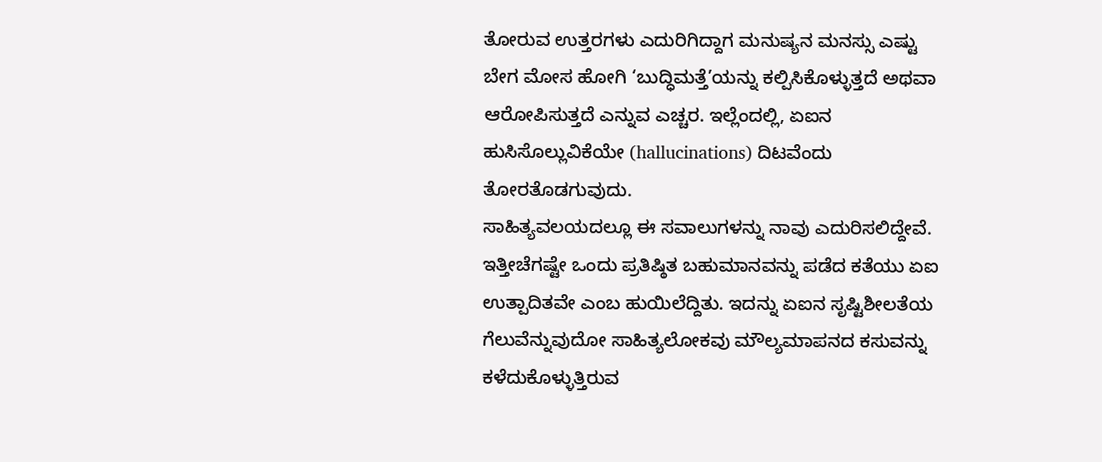ತೋರುವ ಉತ್ತರಗಳು ಎದುರಿಗಿದ್ದಾಗ ಮನುಷ್ಯನ ಮನಸ್ಸು ಎಷ್ಟು ಬೇಗ ಮೋಸ ಹೋಗಿ ‘ಬುದ್ಧಿಮತ್ತೆ’ಯನ್ನು ಕಲ್ಪಿಸಿಕೊಳ್ಳುತ್ತದೆ ಅಥವಾ ಆರೋಪಿಸುತ್ತದೆ ಎನ್ನುವ ಎಚ್ಚರ. ಇಲ್ಲೆಂದಲ್ಲಿ, ಏಐನ ಹುಸಿಸೊಲ್ಲುವಿಕೆಯೇ (hallucinations) ದಿಟವೆಂದು ತೋರತೊಡಗುವುದು.
ಸಾಹಿತ್ಯವಲಯದಲ್ಲೂ ಈ ಸವಾಲುಗಳನ್ನು ನಾವು ಎದುರಿಸಲಿದ್ದೇವೆ. ಇತ್ತೀಚೆಗಷ್ಟೇ ಒಂದು ಪ್ರತಿಷ್ಠಿತ ಬಹುಮಾನವನ್ನು ಪಡೆದ ಕತೆಯು ಏಐ ಉತ್ಪಾದಿತವೇ ಎಂಬ ಹುಯಿಲೆದ್ದಿತು. ಇದನ್ನು ಏಐನ ಸೃಷ್ಟಿಶೀಲತೆಯ ಗೆಲುವೆನ್ನುವುದೋ ಸಾಹಿತ್ಯಲೋಕವು ಮೌಲ್ಯಮಾಪನದ ಕಸುವನ್ನು ಕಳೆದುಕೊಳ್ಳುತ್ತಿರುವ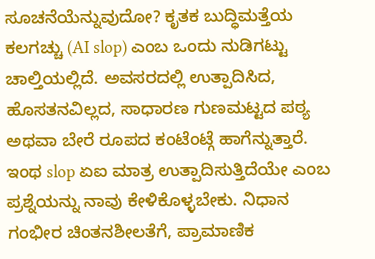ಸೂಚನೆಯೆನ್ನುವುದೋ? ಕೃತಕ ಬುದ್ಧಿಮತ್ತೆಯ ಕಲಗಚ್ಚು (AI slop) ಎಂಬ ಒಂದು ನುಡಿಗಟ್ಟು ಚಾಲ್ತಿಯಲ್ಲಿದೆ. ಅವಸರದಲ್ಲಿ ಉತ್ಪಾದಿಸಿದ, ಹೊಸತನವಿಲ್ಲದ, ಸಾಧಾರಣ ಗುಣಮಟ್ಟದ ಪಠ್ಯ ಅಥವಾ ಬೇರೆ ರೂಪದ ಕಂಟೆಂಟ್ಗೆ ಹಾಗೆನ್ನುತ್ತಾರೆ. ಇಂಥ slop ಏಐ ಮಾತ್ರ ಉತ್ಪಾದಿಸುತ್ತಿದೆಯೇ ಎಂಬ ಪ್ರಶ್ನೆಯನ್ನು ನಾವು ಕೇಳಿಕೊಳ್ಳಬೇಕು. ನಿಧಾನ ಗಂಭೀರ ಚಿಂತನಶೀಲತೆಗೆ, ಪ್ರಾಮಾಣಿಕ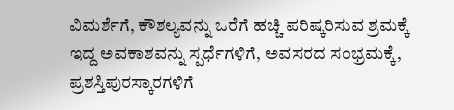ವಿಮರ್ಶೆಗೆ, ಕೌಶಲ್ಯವನ್ನು ಒರೆಗೆ ಹಚ್ಚಿ ಪರಿಷ್ಕರಿಸುವ ಶ್ರಮಕ್ಕೆ ಇದ್ದ ಅವಕಾಶವನ್ನು ಸ್ಪರ್ಧೆಗಳಿಗೆ, ಅವಸರದ ಸಂಭ್ರಮಕ್ಕೆ, ಪ್ರಶಸ್ತಿಪುರಸ್ಕಾರಗಳಿಗೆ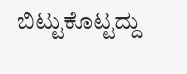ಬಿಟ್ಟುಕೊಟ್ಟದ್ದು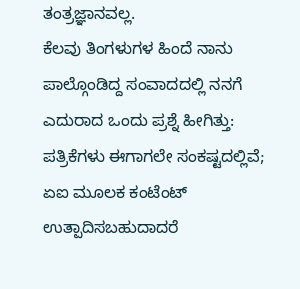ತಂತ್ರಜ್ಞಾನವಲ್ಲ.
ಕೆಲವು ತಿಂಗಳುಗಳ ಹಿಂದೆ ನಾನು ಪಾಲ್ಗೊಂಡಿದ್ದ ಸಂವಾದದಲ್ಲಿ ನನಗೆ ಎದುರಾದ ಒಂದು ಪ್ರಶ್ನೆ ಹೀಗಿತ್ತು: ಪತ್ರಿಕೆಗಳು ಈಗಾಗಲೇ ಸಂಕಷ್ಟದಲ್ಲಿವೆ; ಏಐ ಮೂಲಕ ಕಂಟೆಂಟ್ ಉತ್ಪಾದಿಸಬಹುದಾದರೆ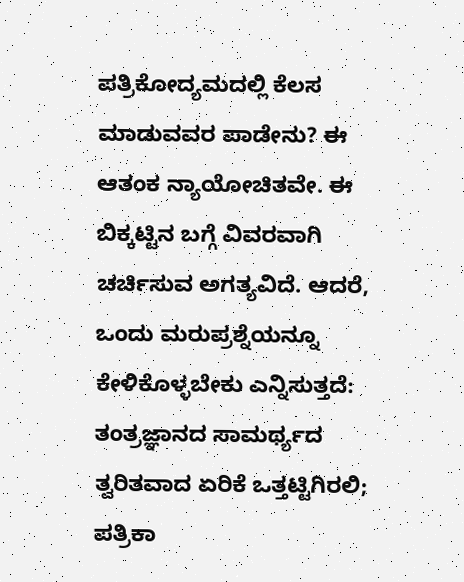ಪತ್ರಿಕೋದ್ಯಮದಲ್ಲಿ ಕೆಲಸ ಮಾಡುವವರ ಪಾಡೇನು? ಈ ಆತಂಕ ನ್ಯಾಯೋಚಿತವೇ. ಈ ಬಿಕ್ಕಟ್ಟಿನ ಬಗ್ಗೆ ವಿವರವಾಗಿ ಚರ್ಚಿಸುವ ಅಗತ್ಯವಿದೆ. ಆದರೆ, ಒಂದು ಮರುಪ್ರಶ್ನೆಯನ್ನೂ ಕೇಳಿಕೊಳ್ಳಬೇಕು ಎನ್ನಿಸುತ್ತದೆ: ತಂತ್ರಜ್ಞಾನದ ಸಾಮರ್ಥ್ಯದ ತ್ವರಿತವಾದ ಏರಿಕೆ ಒತ್ತಟ್ಟಿಗಿರಲಿ; ಪತ್ರಿಕಾ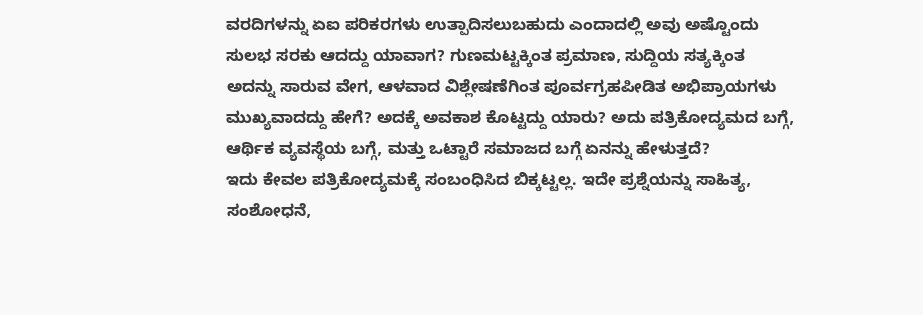ವರದಿಗಳನ್ನು ಏಐ ಪರಿಕರಗಳು ಉತ್ಪಾದಿಸಲುಬಹುದು ಎಂದಾದಲ್ಲಿ ಅವು ಅಷ್ಟೊಂದು ಸುಲಭ ಸರಕು ಆದದ್ದು ಯಾವಾಗ? ಗುಣಮಟ್ಟಕ್ಕಿಂತ ಪ್ರಮಾಣ, ಸುದ್ದಿಯ ಸತ್ಯಕ್ಕಿಂತ ಅದನ್ನು ಸಾರುವ ವೇಗ, ಆಳವಾದ ವಿಶ್ಲೇಷಣೆಗಿಂತ ಪೂರ್ವಗ್ರಹಪೀಡಿತ ಅಭಿಪ್ರಾಯಗಳು ಮುಖ್ಯವಾದದ್ದು ಹೇಗೆ? ಅದಕ್ಕೆ ಅವಕಾಶ ಕೊಟ್ಟದ್ದು ಯಾರು? ಅದು ಪತ್ರಿಕೋದ್ಯಮದ ಬಗ್ಗೆ, ಆರ್ಥಿಕ ವ್ಯವಸ್ಥೆಯ ಬಗ್ಗೆ, ಮತ್ತು ಒಟ್ಟಾರೆ ಸಮಾಜದ ಬಗ್ಗೆ ಏನನ್ನು ಹೇಳುತ್ತದೆ?
ಇದು ಕೇವಲ ಪತ್ರಿಕೋದ್ಯಮಕ್ಕೆ ಸಂಬಂಧಿಸಿದ ಬಿಕ್ಕಟ್ಟಲ್ಲ. ಇದೇ ಪ್ರಶ್ನೆಯನ್ನು ಸಾಹಿತ್ಯ, ಸಂಶೋಧನೆ,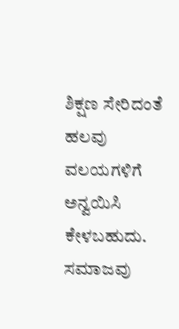ಶಿಕ್ಷಣ ಸೇರಿದಂತೆ ಹಲವು ವಲಯಗಳಿಗೆ ಅನ್ವಯಿಸಿ ಕೇಳಬಹುದು. ಸಮಾಜವು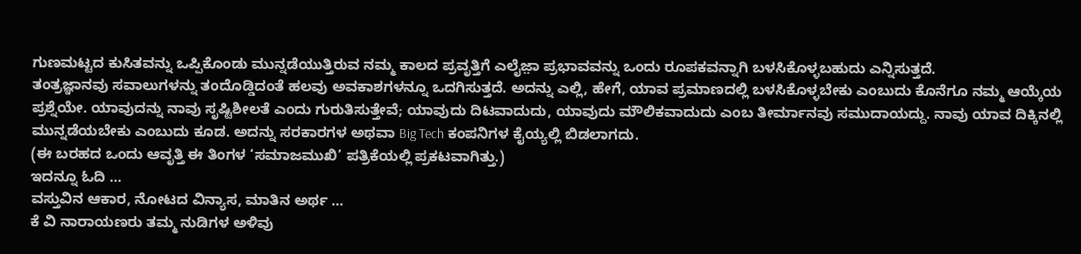ಗುಣಮಟ್ಟದ ಕುಸಿತವನ್ನು ಒಪ್ಪಿಕೊಂಡು ಮುನ್ನಡೆಯುತ್ತಿರುವ ನಮ್ಮ ಕಾಲದ ಪ್ರವೃತ್ತಿಗೆ ಎಲೈಜ಼ಾ ಪ್ರಭಾವವನ್ನು ಒಂದು ರೂಪಕವನ್ನಾಗಿ ಬಳಸಿಕೊಳ್ಳಬಹುದು ಎನ್ನಿಸುತ್ತದೆ.
ತಂತ್ರಜ್ಞಾನವು ಸವಾಲುಗಳನ್ನು ತಂದೊಡ್ಡಿದಂತೆ ಹಲವು ಅವಕಾಶಗಳನ್ನೂ ಒದಗಿಸುತ್ತದೆ. ಅದನ್ನು ಎಲ್ಲಿ, ಹೇಗೆ, ಯಾವ ಪ್ರಮಾಣದಲ್ಲಿ ಬಳಸಿಕೊಳ್ಳಬೇಕು ಎಂಬುದು ಕೊನೆಗೂ ನಮ್ಮ ಆಯ್ಕೆಯ ಪ್ರಶ್ನೆಯೇ. ಯಾವುದನ್ನು ನಾವು ಸೃಷ್ಟಿಶೀಲತೆ ಎಂದು ಗುರುತಿಸುತ್ತೇವೆ; ಯಾವುದು ದಿಟವಾದುದು, ಯಾವುದು ಮೌಲಿಕವಾದುದು ಎಂಬ ತೀರ್ಮಾನವು ಸಮುದಾಯದ್ದು. ನಾವು ಯಾವ ದಿಕ್ಕಿನಲ್ಲಿ ಮುನ್ನಡೆಯಬೇಕು ಎಂಬುದು ಕೂಡ. ಅದನ್ನು ಸರಕಾರಗಳ ಅಥವಾ Big Tech ಕಂಪನಿಗಳ ಕೈಯ್ಯಲ್ಲಿ ಬಿಡಲಾಗದು.
(ಈ ಬರಹದ ಒಂದು ಆವೃತ್ತಿ ಈ ತಿಂಗಳ ‘ಸಮಾಜಮುಖಿ’ ಪತ್ರಿಕೆಯಲ್ಲಿ ಪ್ರಕಟವಾಗಿತ್ತು.)
ಇದನ್ನೂ ಓದಿ …
ವಸ್ತುವಿನ ಆಕಾರ, ನೋಟದ ವಿನ್ಯಾಸ, ಮಾತಿನ ಅರ್ಥ ...
ಕೆ ವಿ ನಾರಾಯಣರು ತಮ್ಮ ನುಡಿಗಳ ಅಳಿವು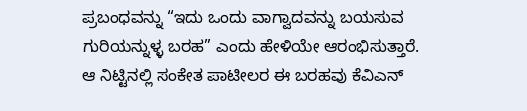ಪ್ರಬಂಧವನ್ನು “ಇದು ಒಂದು ವಾಗ್ವಾದವನ್ನು ಬಯಸುವ ಗುರಿಯನ್ನುಳ್ಳ ಬರಹ” ಎಂದು ಹೇಳಿಯೇ ಆರಂಭಿಸುತ್ತಾರೆ. ಆ ನಿಟ್ಟಿನಲ್ಲಿ ಸಂಕೇತ ಪಾಟೀಲರ ಈ ಬರಹವು ಕೆವಿಎನ್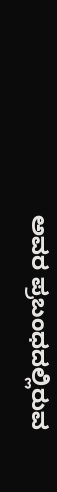ಅವರ ಪ್ರಬಂಧದಲ್ಲಿರುವ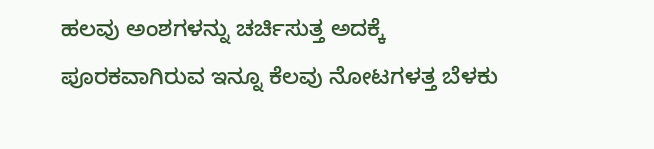ಹಲವು ಅಂಶಗಳನ್ನು ಚರ್ಚಿಸುತ್ತ ಅದಕ್ಕೆ ಪೂರಕವಾಗಿರುವ ಇನ್ನೂ ಕೆಲವು ನೋಟಗಳತ್ತ ಬೆಳಕು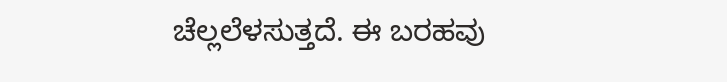ಚೆಲ್ಲಲೆಳಸುತ್ತದೆ. ಈ ಬರಹವು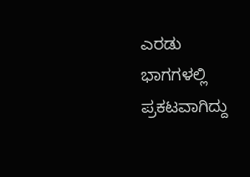ಎರಡು ಭಾಗಗಳಲ್ಲಿ ಪ್ರಕಟವಾಗಿದ್ದು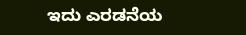ಇದು ಎರಡನೆಯ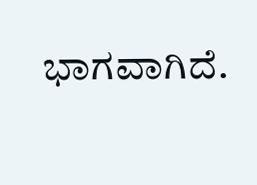ಭಾಗವಾಗಿದೆ.